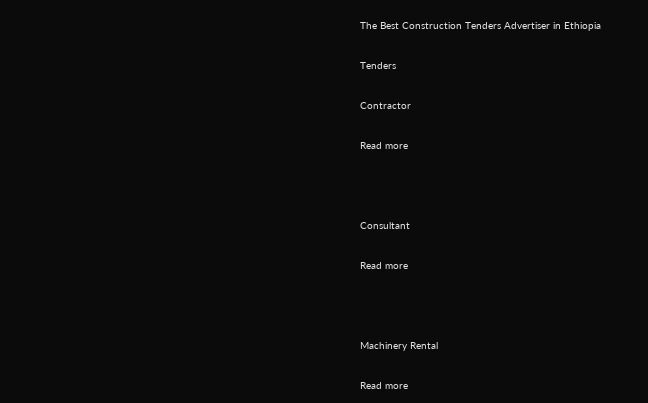The Best Construction Tenders Advertiser in Ethiopia

Tenders

Contractor

Read more



Consultant

Read more



Machinery Rental

Read more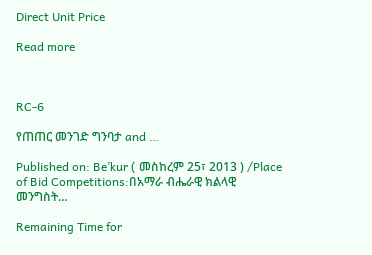Direct Unit Price

Read more



RC-6

የጠጠር መንገድ ግንባታ and …

Published on: Be’kur ( መስከረም 25፣ 2013 ) /Place of Bid Competitions:በአማራ ብሔራዊ ክልላዊ መንግስት…

Remaining Time for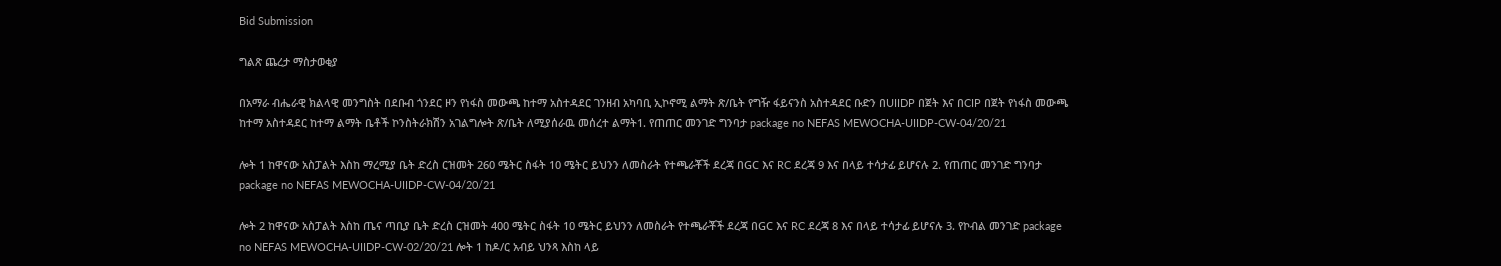Bid Submission

ግልጽ ጨረታ ማስታወቂያ

በአማራ ብሔራዊ ክልላዊ መንግስት በደቡብ ጎንደር ዞን የነፋስ መውጫ ከተማ አስተዳደር ገንዘብ አካባቢ ኢኮኖሚ ልማት ጽ/ቤት የግዥ ፋይናንስ አስተዳደር ቡድን በUIIDP በጀት እና በCIP በጀት የነፋስ መውጫ ከተማ አስተዳደር ከተማ ልማት ቤቶች ኮንስትራክሽን አገልግሎት ጽ/ቤት ለሚያሰራዉ መሰረተ ልማት1. የጠጠር መንገድ ግንባታ package no NEFAS MEWOCHA-UIIDP-CW-04/20/21

ሎት 1 ከዋናው አስፓልት እስከ ማረሚያ ቤት ድረስ ርዝመት 260 ሜትር ስፋት 10 ሜትር ይህንን ለመስራት የተጫራቾች ደረጃ በGC እና RC ደረጃ 9 እና በላይ ተሳታፊ ይሆናሉ 2. የጠጠር መንገድ ግንባታ package no NEFAS MEWOCHA-UIIDP-CW-04/20/21

ሎት 2 ከዋናው አስፓልት እስከ ጤና ጣቢያ ቤት ድረስ ርዝመት 400 ሜትር ስፋት 10 ሜትር ይህንን ለመስራት የተጫራቾች ደረጃ በGC እና RC ደረጃ 8 እና በላይ ተሳታፊ ይሆናሉ 3. የኮብል መንገድ package no NEFAS MEWOCHA-UIIDP-CW-02/20/21 ሎት 1 ከዶ/ር አብይ ህንጻ እስከ ላይ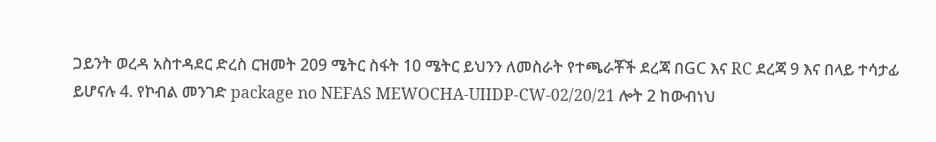ጋይንት ወረዳ አስተዳደር ድረስ ርዝመት 209 ሜትር ስፋት 10 ሜትር ይህንን ለመስራት የተጫራቾች ደረጃ በGC እና RC ደረጃ 9 እና በላይ ተሳታፊ ይሆናሉ 4. የኮብል መንገድ package no NEFAS MEWOCHA-UIIDP-CW-02/20/21 ሎት 2 ከውብነህ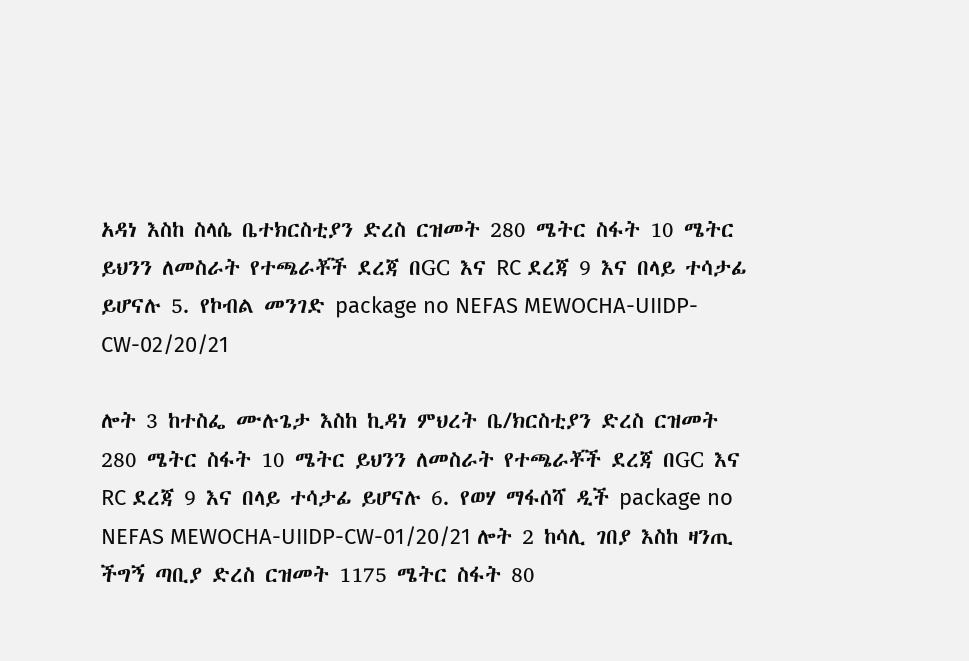አዳነ እስከ ስላሴ ቤተክርስቲያን ድረስ ርዝመት 280 ሜትር ስፋት 10 ሜትር ይህንን ለመስራት የተጫራቾች ደረጃ በGC እና RC ደረጃ 9 እና በላይ ተሳታፊ ይሆናሉ 5. የኮብል መንገድ package no NEFAS MEWOCHA-UIIDP-CW-02/20/21

ሎት 3 ከተስፌ ሙሉጌታ እስከ ኪዳነ ምህረት ቤ/ክርስቲያን ድረስ ርዝመት 280 ሜትር ስፋት 10 ሜትር ይህንን ለመስራት የተጫራቾች ደረጃ በGC እና RC ደረጃ 9 እና በላይ ተሳታፊ ይሆናሉ 6. የወሃ ማፋሰሻ ዲች package no NEFAS MEWOCHA-UIIDP-CW-01/20/21 ሎት 2 ከሳሊ ገበያ እስከ ዛንጢ ችግኝ ጣቢያ ድረስ ርዝመት 1175 ሜትር ስፋት 80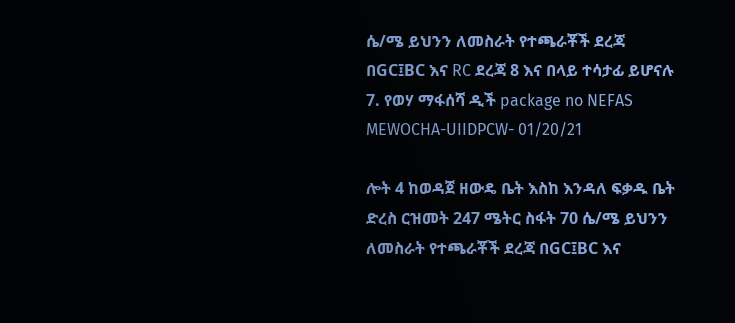ሴ/ሜ ይህንን ለመስራት የተጫራቾች ደረጃ በGC፤BC እና RC ደረጃ 8 እና በላይ ተሳታፊ ይሆናሉ 7. የወሃ ማፋሰሻ ዲች package no NEFAS MEWOCHA-UIIDPCW- 01/20/21

ሎት 4 ከወዳጀ ዘውዴ ቤት እስከ እንዳለ ፍቃዱ ቤት ድረስ ርዝመት 247 ሜትር ስፋት 70 ሴ/ሜ ይህንን ለመስራት የተጫራቾች ደረጃ በGC፤BC እና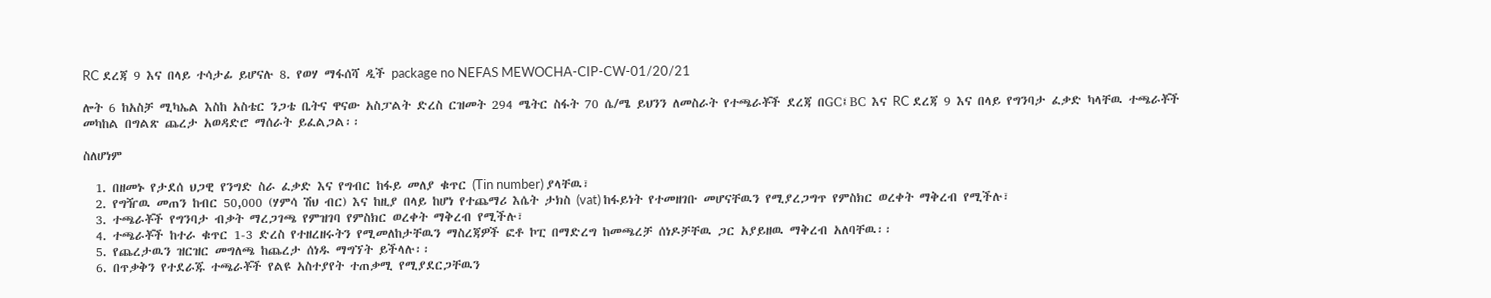RC ደረጃ 9 እና በላይ ተሳታፊ ይሆናሉ 8. የወሃ ማፋሰሻ ዲች package no NEFAS MEWOCHA-CIP-CW-01/20/21

ሎት 6 ከአስቻ ሚካኤል እስከ አስቴር ንጋቴ ቤትና ዋናው አስፓልት ድረስ ርዝመት 294 ሜትር ስፋት 70 ሴ/ሜ ይህንን ለመስራት የተጫራቾች ደረጃ በGC፤BC እና RC ደረጃ 9 እና በላይ የግንባታ ፈቃድ ካላቸዉ ተጫራቾች መካከል በግልጽ ጨረታ አወዳድሮ ማሰራት ይፈልጋል፡፡

ስለሆነም

  1. በዘመኑ የታደሰ ህጋዊ የንግድ ስራ ፈቃድ እና የግብር ከፋይ መለያ ቁጥር (Tin number) ያላቸዉ፣
  2. የግዥዉ መጠን ከብር 50,000 (ሃምሳ ሽህ ብር) እና ከዚያ በላይ ከሆነ የተጨማሪ እሴት ታክስ (vat) ከፋይነት የተመዘገቡ መሆናቸዉን የሚያረጋግጥ የምስክር ወረቀት ማቅረብ የሚችሉ፣
  3. ተጫራቾች የግንባታ ብቃት ማረጋገጫ የምዝገባ የምስክር ወረቀት ማቅረብ የሚችሉ፣
  4. ተጫራቾች ከተራ ቁጥር 1-3 ድረስ የተዘረዘሩትን የሚመለከታቸዉን ማስረጃዎች ፎቶ ኮፒ በማድረግ ከመጫረቻ ሰነዶቻቸዉ ጋር አያይዘዉ ማቅረብ አለባቸዉ፡፡
  5. የጨረታዉን ዝርዝር መግለጫ ከጨረታ ሰነዱ ማግኘት ይችላሉ፡፡
  6. በጥቃቅን የተደራጁ ተጫራቾች የልዩ አስተያየት ተጠቃሚ የሚያደርጋቸዉን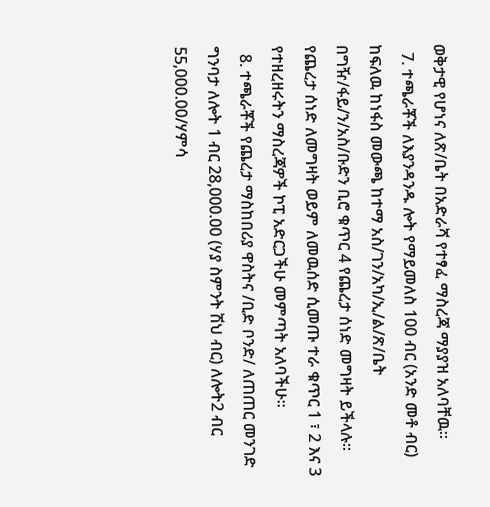ወቅታዊ የሆነና ለጽ/ቤት በአድራሻ የተፃፈ ማስረጃ ማያያዝ አለባቸዉ፡፡
  7. ተጫራቾች ለእያንዳንዱ ሎት የማይመለስ 100 ብር (አንድ መቶ ብር) ከፍለዉ ከነፋስ መውጫ ከተማ አስ/ገን/አካ/ኢ/ል/ጽ/ቤት በግዥ/ፋይ/ን/አስ/ቡድን ቢሮ ቁጥር 4 የጨረታ ሰነድ መግዛት ይችላሉ፡፡የጨረታ ሰነድ ለመግዛት ወይም ለመዉሰድ ሲመጡ ተራ ቁጥር 1 ፣ 2 እና 3 የተዘረዘሩትን ማስረጃዎች ኮፒ አድርጋችሁ መምጣት አለባችሁ፡፡
  8. ተጫራቾች የጨረታ ማስከበሪያ ዋስትና /ቢድ ቦንድ/ ለጠጠር መንገድ ግንባታ ለሎት 1 ብር 28,000.00 (ሃያ ስምንት ሽህ ብር) ለሎት2 ብር 55,000.00/ሃምሳ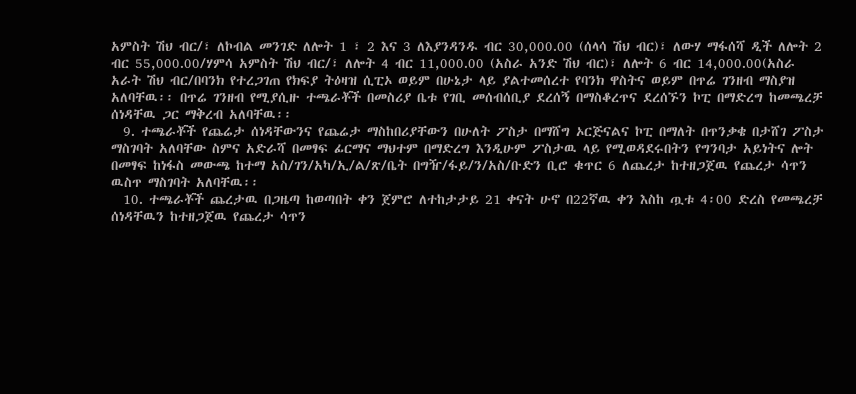አምስት ሽህ ብር/፣ ለኮብል መንገድ ለሎት 1 ፣ 2 እና 3 ለእያንዳንዱ ብር 30,000.00 (ሰላሳ ሽህ ብር)፣ ለውሃ ማፋሰሻ ዲች ለሎት 2 ብር 55,000.00/ሃምሳ አምስት ሽህ ብር/፣ ለሎት 4 ብር 11,000.00 (አስራ አንድ ሽህ ብር)፣ ለሎት 6 ብር 14,000.00(አስራ አራት ሽህ ብር/በባንክ የተረጋገጠ የክፍያ ትዕዛዝ ሲፒኦ ወይም በሁኔታ ላይ ያልተመሰረተ የባንክ ዋስትና ወይም በጥሬ ገንዘብ ማስያዝ አለባቸዉ፡፡ በጥሬ ገንዘብ የሚያሲዙ ተጫራቾች በመስሪያ ቤቱ የገቢ መሰብሰቢያ ደረሰኝ በማስቆረጥና ደረሰኙን ኮፒ በማድረግ ከመጫረቻ ሰነዳቸዉ ጋር ማቅረብ አለባቸዉ፡፡
  9. ተጫራቾች የጨሬታ ሰነዳቸውንና የጨሬታ ማስከበሪያቸውን በሁለት ፖስታ በማሸግ ኦርጅናልና ኮፒ በማለት በጥንቃቄ በታሸገ ፖስታ ማስገባት አለባቸው ስምና አድራሻ በመፃፍ ፊርማና ማህተም በማድረግ እንዲሁም ፖስታዉ ላይ የሚወዳደሩበትን የግንባታ አይነትና ሎት በመፃፍ ከነፋስ መውጫ ከተማ አስ/ገን/አካ/ኢ/ል/ጽ/ቤት በግዥ/ፋይ/ን/አስ/ቡድን ቢሮ ቁጥር 6 ለጨረታ ከተዘጋጀዉ የጨረታ ሳጥን ዉስጥ ማስገባት አለባቸዉ፡፡
  10. ተጫራቾች ጨረታዉ በጋዜጣ ከወጣበት ቀን ጀምሮ ለተከታታይ 21 ቀናት ሁኖ በ22ኛዉ ቀን እስከ ጧቱ 4፡00 ድረስ የመጫረቻ ሰነዳቸዉን ከተዘጋጀዉ የጨረታ ሳጥን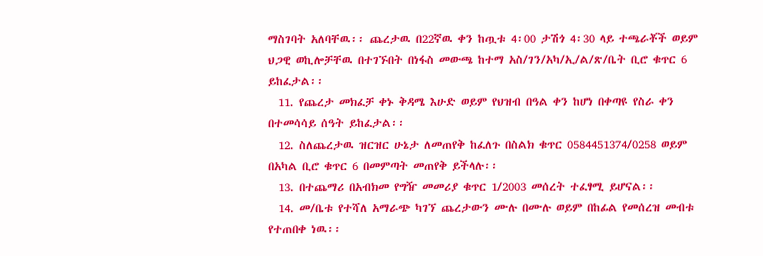ማስገባት አለባቸዉ፡፡ ጨረታዉ በ22ኛዉ ቀን ከጧቱ 4፡00 ታሽጎ 4፡30 ላይ ተጫራቾች ወይም ህጋዊ ወኪሎቻቸዉ በተገኙበት በነፋስ መውጫ ከተማ አስ/ገን/አካ/ኢ/ል/ጽ/ቤት ቢሮ ቁጥር 6 ይከፈታል፡፡
  11. የጨረታ መክፈቻ ቀኑ ቅዳሜ እሁድ ወይም የህዝብ በዓል ቀን ከሆነ በቀጣዩ የስራ ቀን በተመሳሳይ ሰዓት ይከፈታል፡፡
  12. ስለጨረታዉ ዝርዝር ሁኔታ ለመጠየቅ ከፈለጉ በስልክ ቁጥር 0584451374/0258 ወይም በአካል ቢሮ ቁጥር 6 በመምጣት መጠየቅ ይችላሉ፡፡
  13. በተጨማሪ በአብክመ የግዥ መመሪያ ቁጥር 1/2003 መሰረት ተፈፃሚ ይሆናል፡፡
  14. መ/ቤቱ የተሻለ አማራጭ ካገኘ ጨረታውን ሙሉ በሙሉ ወይም በከፊል የመሰረዝ መብቱ የተጠበቀ ነዉ፡፡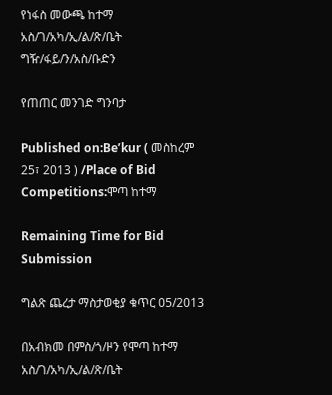የነፋስ መውጫ ከተማ አስ/ገ/አካ/ኢ/ል/ጽ/ቤት ግዥ/ፋይ/ን/አስ/ቡድን

የጠጠር መንገድ ግንባታ

Published on:Be’kur ( መስከረም 25፣ 2013 ) /Place of Bid Competitions:ሞጣ ከተማ

Remaining Time for Bid Submission

ግልጽ ጨረታ ማስታወቂያ ቁጥር 05/2013

በአብክመ በምስ/ጎ/ዞን የሞጣ ከተማ አስ/ገ/አካ/ኢ/ል/ጽ/ቤት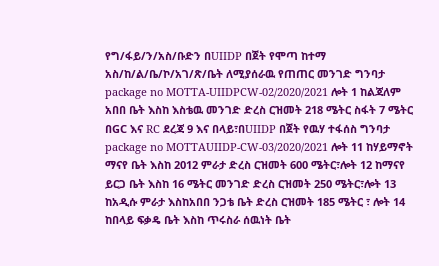የግ/ፋይ/ን/አስ/ቡድን በUIIDP በጀት የሞጣ ከተማ አስ/ከ/ል/ቤ/ኮ/አገ/ጽ/ቤት ለሚያሰራዉ የጠጠር መንገድ ግንባታ package no MOTTA-UIIDPCW-02/2020/2021 ሎት 1 ከልጃለም አበበ ቤት እስከ እስቴዉ መንገድ ድረስ ርዝመት 218 ሜትር ስፋት 7 ሜትር በGC እና RC ደረጃ 9 እና በላይ፣በUIIDP በጀት የዉሃ ተፋሰስ ግንባታ package no MOTTAUIIDP-CW-03/2020/2021 ሎት 11 ከሃይማኖት ማናየ ቤት እስከ 2012 ምራታ ድረስ ርዝመት 600 ሜትር፣ሎት 12 ከማናየ ይርጋ ቤት እስከ 16 ሜትር መንገድ ድረስ ርዝመት 250 ሜትር፣ሎት 13 ከአዲሱ ምራታ እስከአበበ ንጋቴ ቤት ድረስ ርዝመት 185 ሜትር ፣ ሎት 14 ከበላይ ፍቃዴ ቤት እስከ ጥሩስራ ሰዉነት ቤት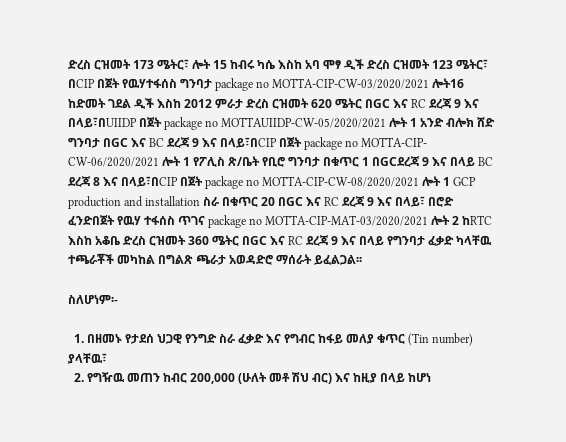ድረስ ርዝመት 173 ሜትር፣ ሎት 15 ከብሩ ካሴ እስከ አባ ሞፃ ዲች ድረስ ርዝመት 123 ሜትር፣ በCIP በጀት የዉሃተፋሰስ ግንባታ package no MOTTA-CIP-CW-03/2020/2021 ሎት16 ከድመት ገደል ዲች እስከ 2012 ምራታ ድረስ ርዝመት 620 ሜትር በGC እና RC ደረጃ 9 እና በላይ፣በUIIDP በጀት package no MOTTAUIIDP-CW-05/2020/2021 ሎት 1 አንድ ብሎክ ሸድ ግንባታ በGC እና BC ደረጃ 9 እና በላይ፣በCIP በጀት package no MOTTA-CIP-CW-06/2020/2021 ሎት 1 የፖሊስ ጽ/ቤት የቢሮ ግንባታ በቁጥር 1 በGCደረጃ 9 እና በላይ BC ደረጃ 8 እና በላይ፣በCIP በጀት package no MOTTA-CIP-CW-08/2020/2021 ሎት 1 GCP production and installation ስራ በቁጥር 20 በGC እና RC ደረጃ 9 እና በላይ፣ በሮድ ፈንድበጀት የዉሃ ተፋሰስ ጥገና package no MOTTA-CIP-MAT-03/2020/2021 ሎት 2 ከRTC እስከ አቆቤ ድረስ ርዝመት 360 ሜትር በGC እና RC ደረጃ 9 እና በላይ የግንባታ ፈቃድ ካላቸዉ ተጫራቾች መካከል በግልጽ ጫራታ አወዳድሮ ማሰራት ይፈልጋል፡፡

ስለሆነም፡-

  1. በዘመኑ የታደሰ ህጋዊ የንግድ ስራ ፈቃድ እና የግብር ከፋይ መለያ ቁጥር (Tin number) ያላቸዉ፣
  2. የግዥዉ መጠን ከብር 200,000 (ሁለት መቶ ሽህ ብር) እና ከዚያ በላይ ከሆነ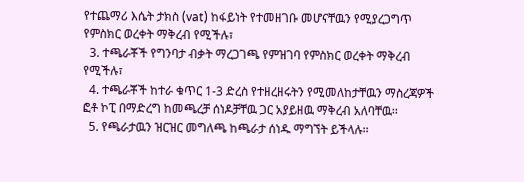የተጨማሪ እሴት ታክስ (vat) ከፋይነት የተመዘገቡ መሆናቸዉን የሚያረጋግጥ የምስክር ወረቀት ማቅረብ የሚችሉ፣
  3. ተጫራቾች የግንባታ ብቃት ማረጋገጫ የምዝገባ የምስክር ወረቀት ማቅረብ የሚችሉ፣
  4. ተጫራቾች ከተራ ቁጥር 1-3 ድረስ የተዘረዘሩትን የሚመለከታቸዉን ማስረጃዎች ፎቶ ኮፒ በማድረግ ከመጫረቻ ሰነዶቻቸዉ ጋር አያይዘዉ ማቅረብ አለባቸዉ፡፡
  5. የጫራታዉን ዝርዝር መግለጫ ከጫራታ ሰነዱ ማግኘት ይችላሉ፡፡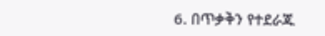6. በጥቃቅን የተደራጁ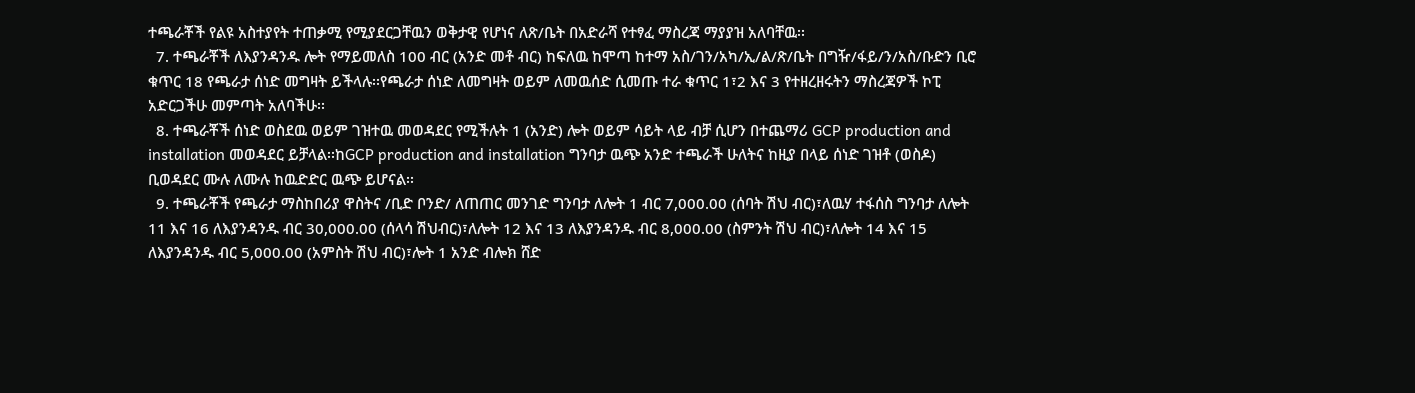ተጫራቾች የልዩ አስተያየት ተጠቃሚ የሚያደርጋቸዉን ወቅታዊ የሆነና ለጽ/ቤት በአድራሻ የተፃፈ ማስረጃ ማያያዝ አለባቸዉ፡፡
  7. ተጫራቾች ለእያንዳንዱ ሎት የማይመለስ 100 ብር (አንድ መቶ ብር) ከፍለዉ ከሞጣ ከተማ አስ/ገን/አካ/ኢ/ል/ጽ/ቤት በግዥ/ፋይ/ን/አስ/ቡድን ቢሮ ቁጥር 18 የጫራታ ሰነድ መግዛት ይችላሉ፡፡የጫራታ ሰነድ ለመግዛት ወይም ለመዉሰድ ሲመጡ ተራ ቁጥር 1፣2 እና 3 የተዘረዘሩትን ማስረጃዎች ኮፒ አድርጋችሁ መምጣት አለባችሁ፡፡
  8. ተጫራቾች ሰነድ ወስደዉ ወይም ገዝተዉ መወዳደር የሚችሉት 1 (አንድ) ሎት ወይም ሳይት ላይ ብቻ ሲሆን በተጨማሪ GCP production and installation መወዳደር ይቻላል፡፡ከGCP production and installation ግንባታ ዉጭ አንድ ተጫራች ሁለትና ከዚያ በላይ ሰነድ ገዝቶ (ወስዶ) ቢወዳደር ሙሉ ለሙሉ ከዉድድር ዉጭ ይሆናል፡፡
  9. ተጫራቾች የጫራታ ማስከበሪያ ዋስትና /ቢድ ቦንድ/ ለጠጠር መንገድ ግንባታ ለሎት 1 ብር 7,000.00 (ሰባት ሽህ ብር)፣ለዉሃ ተፋሰስ ግንባታ ለሎት 11 እና 16 ለእያንዳንዱ ብር 30,000.00 (ሰላሳ ሽህብር)፣ለሎት 12 እና 13 ለእያንዳንዱ ብር 8,000.00 (ስምንት ሽህ ብር)፣ለሎት 14 እና 15 ለእያንዳንዱ ብር 5,000.00 (አምስት ሽህ ብር)፣ሎት 1 አንድ ብሎክ ሸድ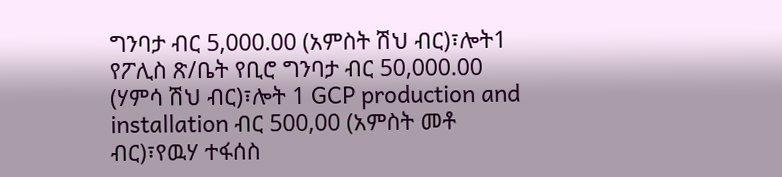ግንባታ ብር 5,000.00 (አምስት ሽህ ብር)፣ሎት1 የፖሊስ ጽ/ቤት የቢሮ ግንባታ ብር 50,000.00 (ሃምሳ ሽህ ብር)፣ሎት 1 GCP production and installation ብር 500,00 (አምስት መቶ ብር)፣የዉሃ ተፋሰስ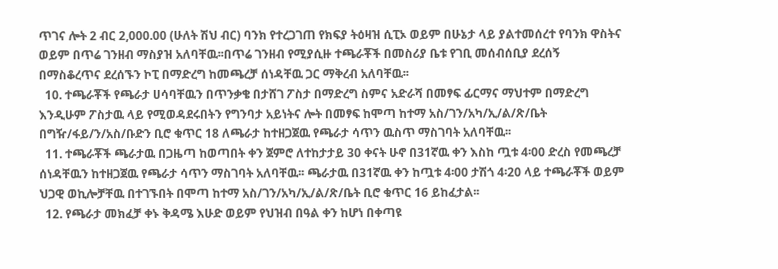ጥገና ሎት 2 ብር 2,000.00 (ሁለት ሽህ ብር) ባንክ የተረጋገጠ የክፍያ ትዕዛዝ ሲፒኦ ወይም በሁኔታ ላይ ያልተመሰረተ የባንክ ዋስትና ወይም በጥሬ ገንዘብ ማስያዝ አለባቸዉ፡፡በጥሬ ገንዘብ የሚያሲዙ ተጫራቾች በመስሪያ ቤቱ የገቢ መሰብሰቢያ ደረሰኝ በማስቆረጥና ደረሰኙን ኮፒ በማድረግ ከመጫረቻ ሰነዳቸዉ ጋር ማቅረብ አለባቸዉ፡፡
  10. ተጫራቾች የጫራታ ሀሳባቸዉን በጥንቃቄ በታሸገ ፖስታ በማድረግ ስምና አድራሻ በመፃፍ ፊርማና ማህተም በማድረግ እንዲሁም ፖስታዉ ላይ የሚወዳደሩበትን የግንባታ አይነትና ሎት በመፃፍ ከሞጣ ከተማ አስ/ገን/አካ/ኢ/ል/ጽ/ቤት በግዥ/ፋይ/ን/አስ/ቡድን ቢሮ ቁጥር 18 ለጫራታ ከተዘጋጀዉ የጫራታ ሳጥን ዉስጥ ማስገባት አለባቸዉ፡፡
  11. ተጫራቾች ጫራታዉ በጋዜጣ ከወጣበት ቀን ጀምሮ ለተከታታይ 30 ቀናት ሁኖ በ31ኛዉ ቀን እስከ ጧቱ 4፡00 ድረስ የመጫረቻ ሰነዳቸዉን ከተዘጋጀዉ የጫራታ ሳጥን ማስገባት አለባቸዉ፡፡ ጫራታዉ በ31ኛዉ ቀን ከጧቱ 4፡00 ታሽጎ 4፡20 ላይ ተጫራቾች ወይም ህጋዊ ወኪሎቻቸዉ በተገኙበት በሞጣ ከተማ አስ/ገን/አካ/ኢ/ል/ጽ/ቤት ቢሮ ቁጥር 16 ይከፈታል፡፡
  12. የጫራታ መክፈቻ ቀኑ ቅዳሜ እሁድ ወይም የህዝብ በዓል ቀን ከሆነ በቀጣዩ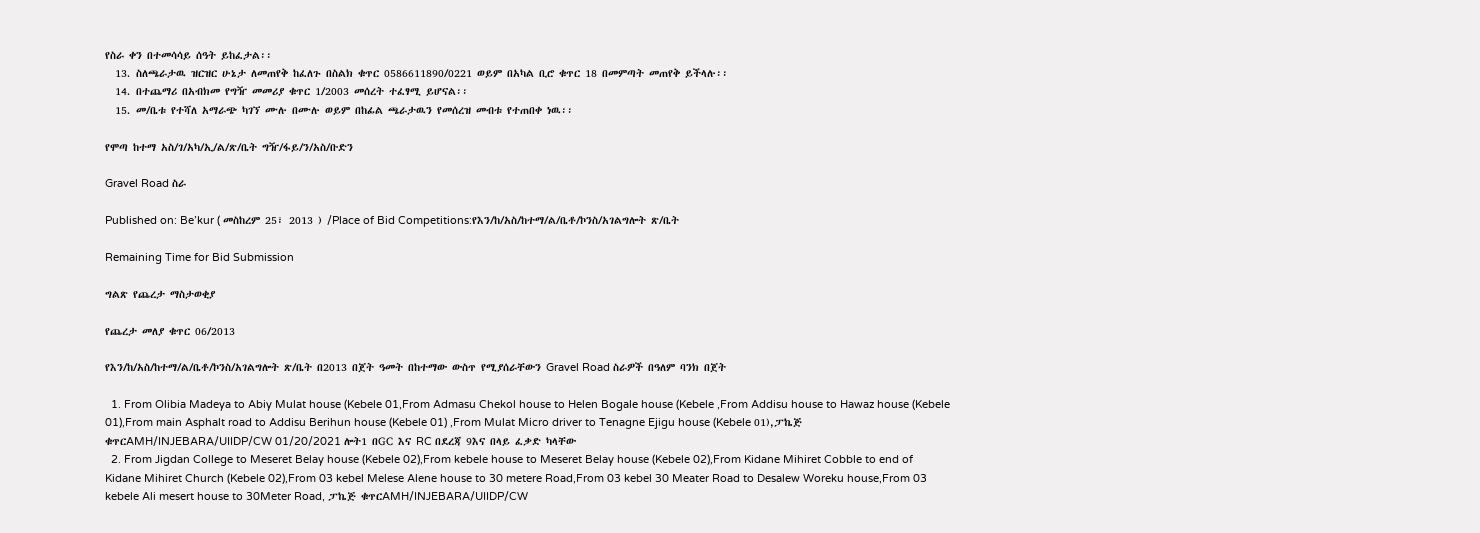የስራ ቀን በተመሳሳይ ሰዓት ይከፈታል፡፡
  13. ስለጫራታዉ ዝርዝር ሁኔታ ለመጠየቅ ከፈለጉ በስልክ ቁጥር 0586611890/0221 ወይም በአካል ቢሮ ቁጥር 18 በመምጣት መጠየቅ ይችላሉ፡፡
  14. በተጨማሪ በአብክመ የግዥ መመሪያ ቁጥር 1/2003 መሰረት ተፈፃሚ ይሆናል፡፡
  15. መ/ቤቱ የተሻለ አማራጭ ካገኘ ሙሉ በሙሉ ወይም በከፊል ጫራታዉን የመሰረዝ መብቱ የተጠበቀ ነዉ፡፡

የሞጣ ከተማ አስ/ገ/አካ/ኢ/ል/ጽ/ቤት ግዥ/ፋይ/ን/አስ/ቡድን

Gravel Road ስራ

Published on: Be’kur ( መስከረም 25፣ 2013 ) /Place of Bid Competitions:የእን/ከ/አስ/ከተማ/ል/ቤቶ/ኮንስ/አገልግሎት ጽ/ቤት

Remaining Time for Bid Submission

ግልጽ የጨረታ ማስታወቂያ

የጨረታ መለያ ቁጥር 06/2013

የእን/ከ/አስ/ከተማ/ል/ቤቶ/ኮንስ/አገልግሎት ጽ/ቤት በ2013 በጀት ዓመት በከተማው ውስጥ የሚያሰራቸውን Gravel Road ስራዎች በዓለም ባንክ በጀት

  1. From Olibia Madeya to Abiy Mulat house (Kebele 01,From Admasu Chekol house to Helen Bogale house (Kebele ,From Addisu house to Hawaz house (Kebele 01),From main Asphalt road to Addisu Berihun house (Kebele 01) ,From Mulat Micro driver to Tenagne Ejigu house (Kebele 01),ፓኬጅ ቁጥርAMH/INJEBARA/UIIDP/CW 01/20/2021 ሎት1 በGC እና RC በደረጃ 9እና በላይ ፈቃድ ካላቸው
  2. From Jigdan College to Meseret Belay house (Kebele 02),From kebele house to Meseret Belay house (Kebele 02),From Kidane Mihiret Cobble to end of Kidane Mihiret Church (Kebele 02),From 03 kebel Melese Alene house to 30 metere Road,From 03 kebel 30 Meater Road to Desalew Woreku house,From 03 kebele Ali mesert house to 30Meter Road, ፓኬጅ ቁጥርAMH/INJEBARA/UIIDP/CW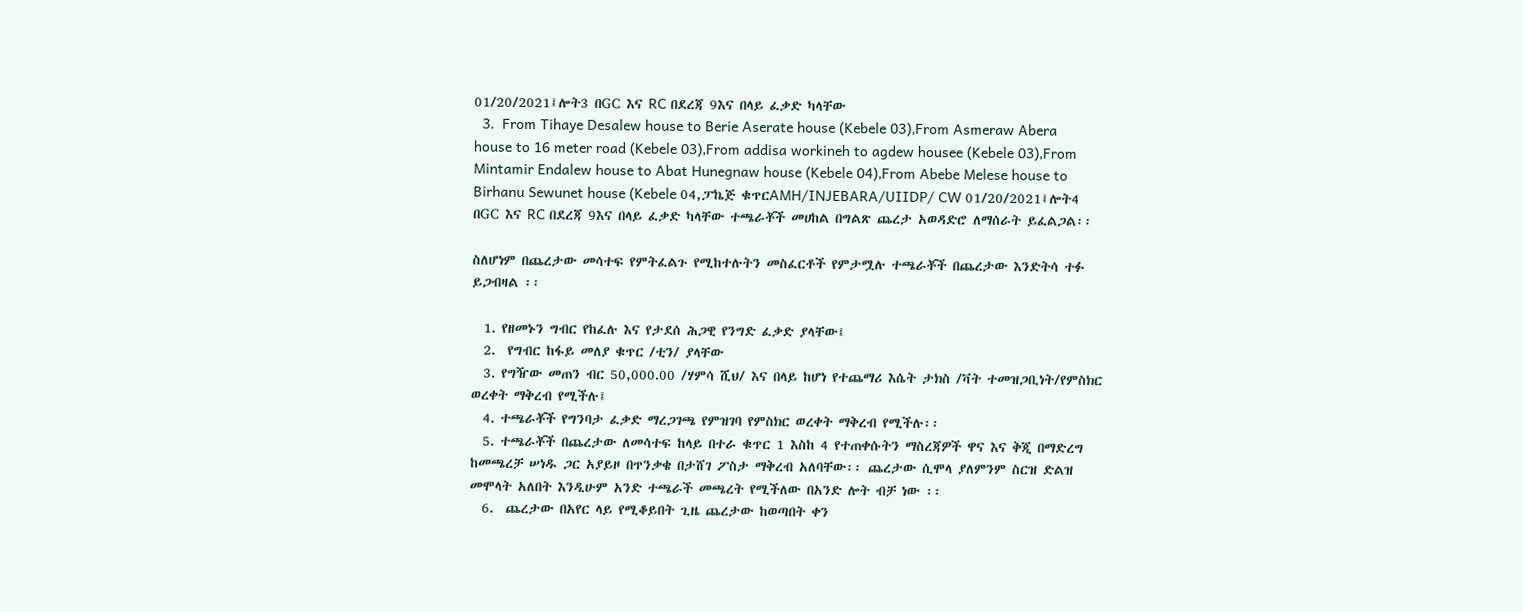01/20/2021፤ሎት3 በGC እና RC በደረጃ 9እና በላይ ፈቃድ ካላቸው
  3.  From Tihaye Desalew house to Berie Aserate house (Kebele 03),From Asmeraw Abera house to 16 meter road (Kebele 03),From addisa workineh to agdew housee (Kebele 03),From Mintamir Endalew house to Abat Hunegnaw house (Kebele 04),From Abebe Melese house to Birhanu Sewunet house (Kebele 04,ፓኬጅ ቁጥርAMH/INJEBARA/UIIDP/ CW 01/20/2021፤ሎት4 በGC እና RC በደረጃ 9እና በላይ ፈቃድ ካላቸው ተጫራቾች መሀከል በግልጽ ጨረታ አወዳድሮ ለማሰራት ይፈልጋል፡፡

ስለሆነም በጨረታው መሳተፍ የምትፈልጉ የሚከተሉትን መስፈርቶች የምታሟሉ ተጫራቾች በጨረታው እንድትሳ ተፉ ይጋብዛል ፡፡

  1. የዘመኑን ግብር የከፈሉ እና የታደሰ ሕጋዊ የንግድ ፈቃድ ያላቸው፤
  2.  የግብር ከፋይ መለያ ቁጥር /ቲን/ ያላቸው
  3. የግዥው መጠን ብር 50,000.00 /ሃምሳ ሺህ/ እና በላይ ከሆነ የተጨማሪ እሴት ታክስ /ቫት ተመዝጋቢነት/የምስክር ወረቀት ማቅረብ የሚችሉ፤
  4. ተጫራቾች የግንባታ ፈቃድ ማረጋገጫ የምዝገባ የምስክር ወረቀት ማቅረብ የሚችሉ፡፡
  5. ተጫራቾች በጨረታው ለመሳተፍ ከላይ በተራ ቁጥር 1 እስከ 4 የተጠቀሱትን ማስረጃዎች ዋና እና ቅጂ በማድረግ ከመጫረቻ ሠነዱ ጋር አያይዞ በጥንቃቄ በታሸገ ፖስታ ማቅረብ አለባቸው፡፡ ጨረታው ሲሞላ ያለምንም ስርዝ ድልዝ መሞላት አለበት እንዲሁም አንድ ተጫራች መጫረት የሚችለው በአንድ ሎት ብቻ ነው ፡፡
  6.  ጨረታው በአየር ላይ የሚቆይበት ጊዜ ጨረታው ከወጣበት ቀን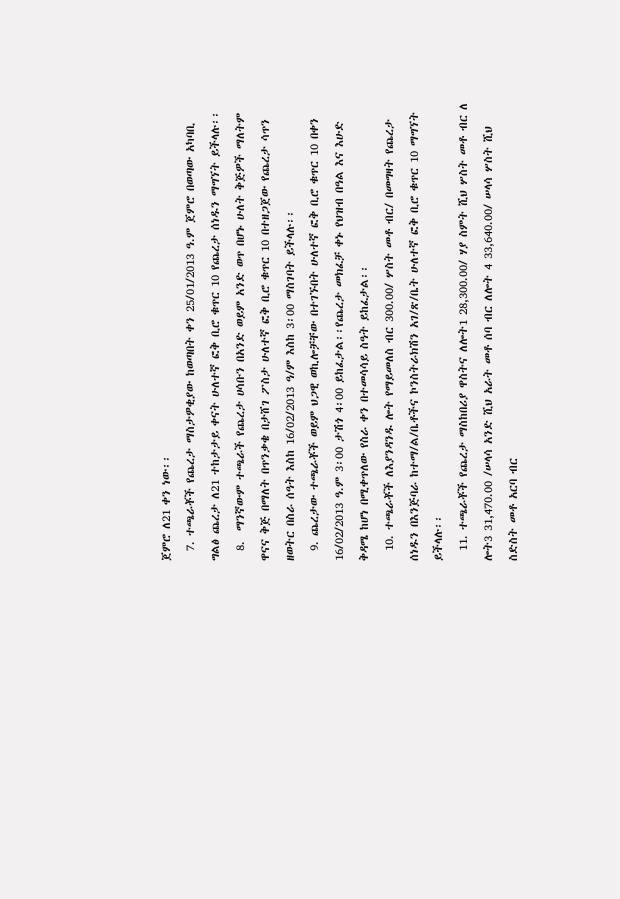ጀምሮ ለ21 ቀን ነው፡፡
  7. ተጫራቾች የጨረታ ማስታዎቂያው ከወጣበት ቀን 25/01/2013 ዓ.ም ጀምሮ በወጣው አካባቢ ግልፅ ጨረታ ለ21 ተከታታይ ቀናት ሁለተኛ ፎቅ ቢሮ ቁጥር 10 የጨረታ ሰነዱን ማግኘት ይችላሉ፡፡
  8.  ማንኛውም ተጫራች የጨረታ ሀሳቡን በአንድ ወይም አንድ ወጥ በሆኑ ሁለት ቅጅዎች ማለትም ዋናና ቅጅ በማለት በጥንቃቄ በታሸገ ፖስታ ሁለተኛ ፎቅ ቢሮ ቁጥር 10 በተዘጋጀው የጨረታ ሳጥን ዘወትር በስራ ሰዓት እስከ 16/02/2013 ዓ/ም እስከ 3፡00 ማስገባት ይችላሉ፡፡
  9. ጨረታው ተጫራቾች ወይም ህጋዊ ወኪሎቻቸው በተገኙበት ሁለተኛ ፎቅ ቢሮ ቁጥር 10 በቀን 16/02/2013 ዓ.ም 3፡00 ታሽጎ 4፡00 ይከፈታል፡፡የጨረታ መክፈቻ ቀኑ የህዝብ በዓል እና እሁድ ቅዳሜ ከሆነ በሚቀጥለው የስራ ቀን በተመሳሳይ ስዓት ይከፈታል፡፡
  10. ተጫራቾች ለእያንዳንዱ ሎት የማይመለስ ብር 300.00/ ሦስት መቶ ብር/ በመግዛት የጨረታ ሰነዱን በእንጅባራ ከተማ/ል/ቤቶችና ኮንስትራክሽን አገ/ጽ/ቤት ሁለተኛ ፎቅ ቢሮ ቁጥር 10 ማግኘት ይችላሉ፡፡
  11. ተጫራቾች የጨረታ ማስከበሪያ ዋስትና ለሎት1 28,300.00/ ሃያ ስምት ሺህ ሦስት መቶ ብር ለ ሎት3 31,470.00 /ሠላሳ አንድ ሺህ አራት መቶ ሰባ ብር ለሎት 4 33,640.00/ ሠላሳ ሦስት ሺህ ስድስት መቶ አርባ ብር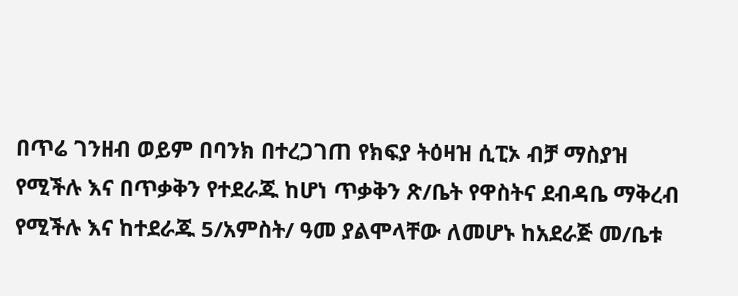በጥሬ ገንዘብ ወይም በባንክ በተረጋገጠ የክፍያ ትዕዛዝ ሲፒኦ ብቻ ማስያዝ የሚችሉ እና በጥቃቅን የተደራጁ ከሆነ ጥቃቅን ጽ/ቤት የዋስትና ደብዳቤ ማቅረብ የሚችሉ እና ከተደራጁ 5/አምስት/ ዓመ ያልሞላቸው ለመሆኑ ከአደራጅ መ/ቤቱ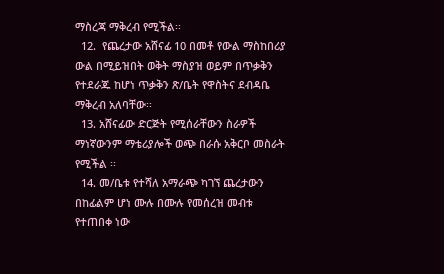ማስረጃ ማቅረብ የሚችል፡፡
  12.  የጨረታው አሸናፊ 10 በመቶ የውል ማስከበሪያ ውል በሚይዝበት ወቅት ማስያዝ ወይም በጥቃቅን የተደራጁ ከሆነ ጥቃቅን ጽ/ቤት የዋስትና ደብዳቤ ማቅረብ አለባቸው፡፡
  13. አሸናፊው ድርጅት የሚሰራቸውን ስራዎች ማነኛውንም ማቴሪያሎች ወጭ በራሱ አቅርቦ መስራት የሚችል ፡፡
  14. መ/ቤቱ የተሻለ አማራጭ ካገኘ ጨረታውን በከፊልም ሆነ ሙሉ በሙሉ የመሰረዝ መብቱ የተጠበቀ ነው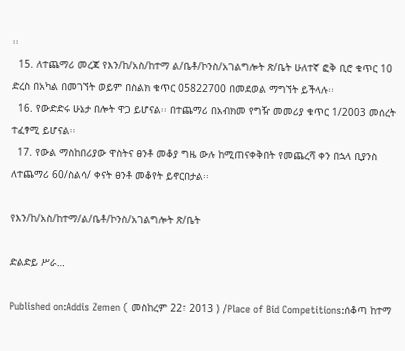፡፡
  15. ለተጨማሪ መረጃ የእን/ከ/አስ/ከተማ ል/ቤቶ/ኮንስ/አገልግሎት ጽ/ቤት ሁለተኛ ፎቅ ቢሮ ቁጥር 10 ድረስ በአካል በመገኘት ወይም በስልክ ቁጥር 05822700 በመደወል ማግኘት ይችላሉ፡፡
  16. የውድድሩ ሁኔታ በሎት ዋጋ ይሆናል፡፡ በተጨማሪ በአብክመ የግዥ መመሪያ ቁጥር 1/2003 መሰረት ተፈፃሚ ይሆናል፡፡
  17. የውል ማስከበሪያው ዋስትና ፀንቶ መቆያ ግዜ ውሉ ከሚጠናቀቅበት የመጨረሻ ቀን በኋላ ቢያንስ ለተጨማሪ 60/ስልሳ/ ቀናት ፀንቶ መቆየት ይኖርበታል፡፡

የእን/ከ/አስ/ከተማ/ል/ቤቶ/ኮንስ/አገልግሎት ጽ/ቤት

ድልድይ ሥራ…

Published on:Addis Zemen ( መስከረም 22፣ 2013 ) /Place of Bid Competitions:ሰቆጣ ከተማ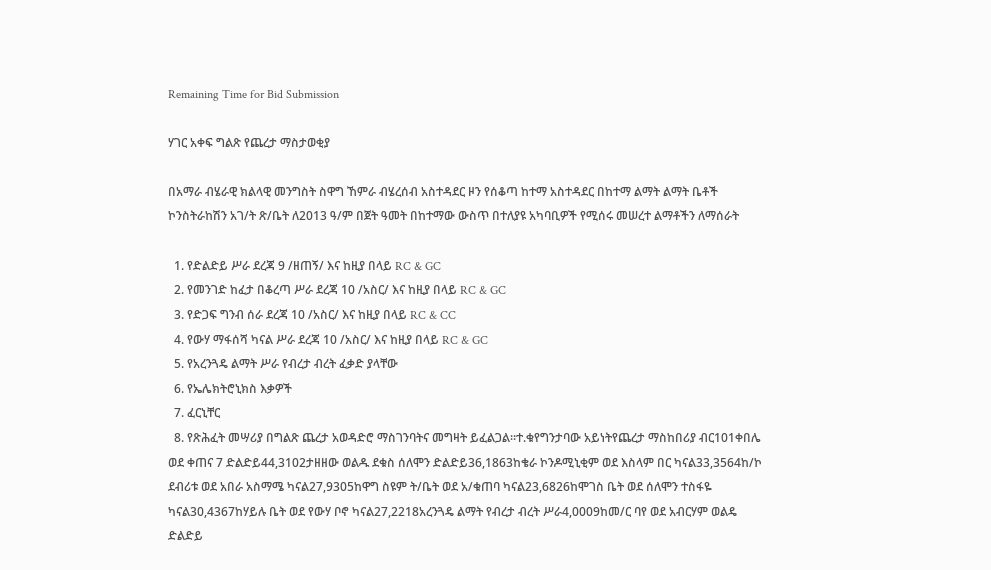Remaining Time for Bid Submission

ሃገር አቀፍ ግልጽ የጨረታ ማስታወቂያ

በአማራ ብሄራዊ ክልላዊ መንግስት ስዋግ ኸምራ ብሄረሰብ አስተዳደር ዞን የሰቆጣ ከተማ አስተዳደር በከተማ ልማት ልማት ቤቶች ኮንስትራከሽን አገ/ት ጽ/ቤት ለ2013 ዓ/ም በጀት ዓመት በከተማው ውስጥ በተለያዩ አካባቢዎች የሚሰሩ መሠረተ ልማቶችን ለማሰራት

  1. የድልድይ ሥራ ደረጃ 9 /ዘጠኝ/ እና ከዚያ በላይ RC & GC
  2. የመንገድ ከፈታ በቆረጣ ሥራ ደረጃ 10 /አስር/ እና ከዚያ በላይ RC & GC
  3. የድጋፍ ግንብ ሰራ ደረጃ 10 /አስር/ እና ከዚያ በላይ RC & CC
  4. የውሃ ማፋሰሻ ካናል ሥራ ደረጃ 10 /አስር/ እና ከዚያ በላይ RC & GC
  5. የአረንጓዴ ልማት ሥራ የብረታ ብረት ፈቃድ ያላቸው
  6. የኤሌክትሮኒክስ እቃዎች
  7. ፈርኒቸር
  8. የጽሕፈት መሣሪያ በግልጽ ጨረታ አወዳድሮ ማስገንባትና መግዛት ይፈልጋል፡፡ተ.ቁየግንታባው አይነትየጨረታ ማስከበሪያ ብር101ቀበሌ ወደ ቀጠና 7 ድልድይ44,3102ታዘዘው ወልዱ ደቁስ ሰለሞን ድልድይ36,1863ከቄራ ኮንዶሚኒቂም ወደ እስላም በር ካናል33,3564ከ/ኮ ደብሪቱ ወደ አበራ አስማሜ ካናል27,9305ከዋግ ስዩም ት/ቤት ወደ አ/ቁጠባ ካናል23,6826ከሞገስ ቤት ወደ ሰለሞን ተስፋዬ ካናል30,4367ከሃይሉ ቤት ወደ የውሃ ቦኖ ካናል27,2218አረንጓዴ ልማት የብረታ ብረት ሥራ4,0009ከመ/ር ባየ ወደ አብርሃም ወልዴ ድልድይ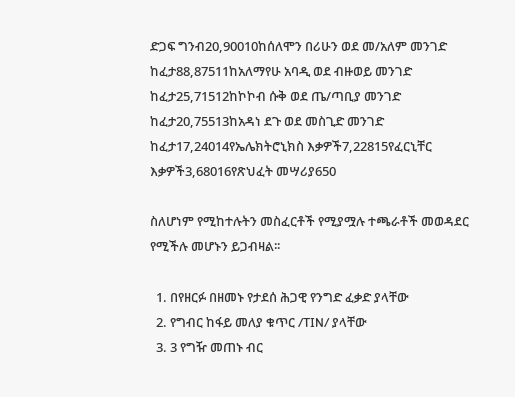ድጋፍ ግንብ20,90010ከሰለሞን በሪሁን ወደ መ/አለም መንገድ ከፈታ88,87511ከአለማየሁ አባዲ ወደ ብዙወይ መንገድ ከፈታ25,71512ከኮኮብ ሱቅ ወደ ጤ/ጣቢያ መንገድ ከፈታ20,75513ከአዳነ ደጉ ወደ መስጊድ መንገድ ከፈታ17,24014የኤሌክትሮኒክስ እቃዎች7,22815የፈርኒቸር እቃዎች3,68016የጽህፈት መሣሪያ650

ስለሆነም የሚከተሉትን መስፈርቶች የሚያሟሉ ተጫራቶች መወዳደር የሚችሉ መሆኑን ይጋብዛል፡፡

  1. በየዘርፉ በዘመኑ የታደሰ ሕጋዊ የንግድ ፈቃድ ያላቸው
  2. የግብር ከፋይ መለያ ቁጥር /TIN/ ያላቸው
  3. 3 የግዥ መጠኑ ብር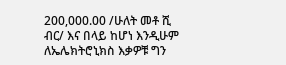200,000.00 /ሁለት መቶ ሺ ብር/ እና በላይ ከሆነ እንዲሁም ለኤሌክትሮኒክስ እቃዎቹ ግን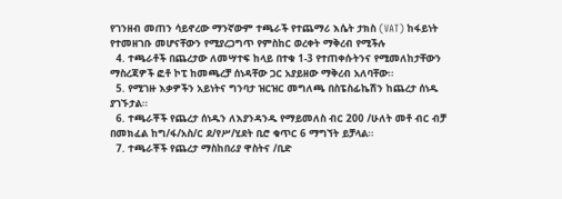የገንዘብ መጠን ሳይኖረው ማንኛውም ተጫራች የተጨማሪ እሴት ታክስ (VAT) ከፋይነት የተመዘገቡ መሆናቸውን የሚያረጋግጥ የምስከር ወረቀት ማቅረብ የሚችሉ
  4. ተጫራቶች በጨረታው ለመሣተፍ ከላይ በተቁ 1-3 የተጠቀሱትንና የሚመለከታቸውን ማስረጃዎች ፎቶ ኮፒ ከመጫረቻ ሰነዳቸው ጋር አያይዘው ማቅረብ አለባቸው፡፡
  5. የሚገዙ እቃዎችን አይነትና ግንባታ ዝርዝር መግለጫ በስፔስፊኬሽን ከጨረታ ሰነዱ ያገኙታል፡፡
  6. ተጫራቾች የጨረታ ሰነዱን ለእያንዳንዱ የማይመለስ ብር 200 /ሁለት መቶ ብር ብቻ በመክፈል ከግ/ፋ/አስ/ር ደ/የሥ/ሂደት ቢሮ ቁጥር 6 ማግኘት ይቻላል፡፡
  7. ተጫራቾች የጨረታ ማስከበሪያ ዋስትና /ቢድ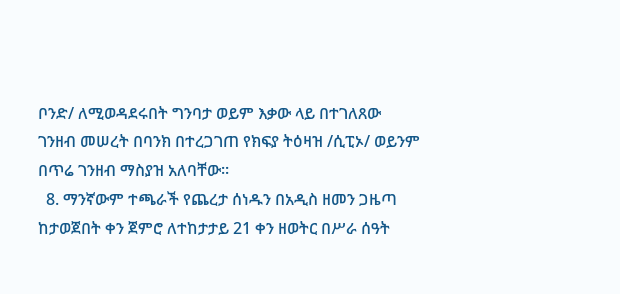ቦንድ/ ለሚወዳደሩበት ግንባታ ወይም እቃው ላይ በተገለጸው ገንዘብ መሠረት በባንክ በተረጋገጠ የክፍያ ትዕዛዝ /ሲፒኦ/ ወይንም በጥሬ ገንዘብ ማስያዝ አለባቸው፡፡
  8. ማንኛውም ተጫራች የጨረታ ሰነዱን በአዲስ ዘመን ጋዜጣ ከታወጀበት ቀን ጀምሮ ለተከታታይ 21 ቀን ዘወትር በሥራ ሰዓት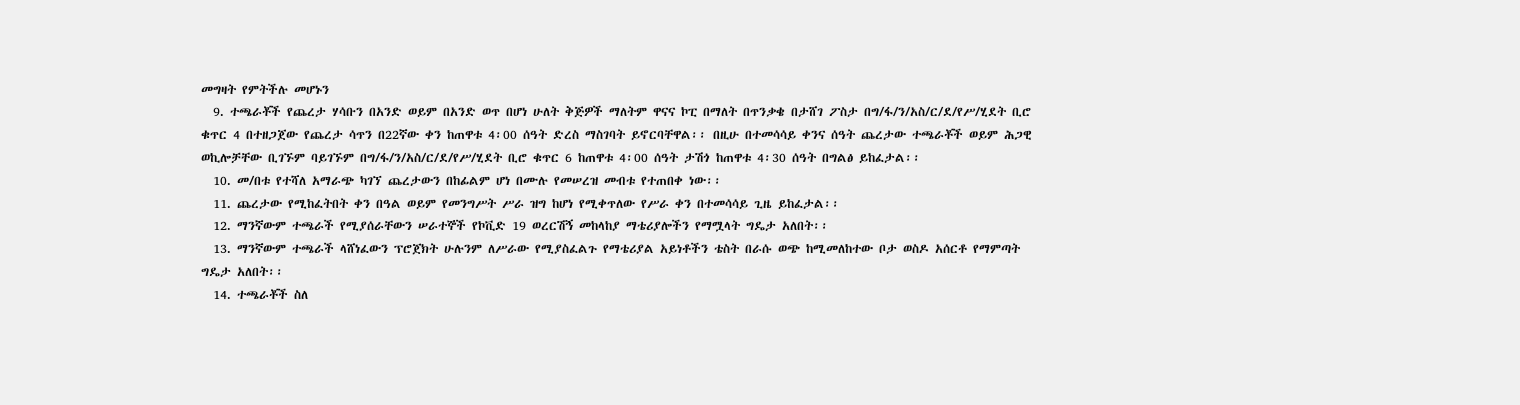መግዛት የምትችሉ መሆኑን
  9. ተጫራቾች የጨረታ ሃሳቡን በአንድ ወይም በአንድ ወጥ በሆነ ሁለት ቅጅዎች ማለትም ዋናና ኮፒ በማለት በጥንቃቄ በታሸገ ፖስታ በግ/ፋ/ን/አስ/ር/ደ/የሥ/ሂደት ቢሮ ቁጥር 4 በተዘጋጀው የጨረታ ሳጥን በ22ኛው ቀን ከጠዋቱ 4፡00 ሰዓት ድረስ ማስገባት ይኖርባቸዋል፡፡ በዚሁ በተመሳሳይ ቀንና ሰዓት ጨረታው ተጫራቾች ወይም ሕጋዊ ወኪሎቻቸው ቢገኙም ባይገኙም በግ/ፋ/ን/አስ/ር/ደ/የሥ/ሂደት ቢሮ ቁጥር 6 ከጠዋቱ 4፡00 ሰዓት ታሽጎ ከጠዋቱ 4፡30 ሰዓት በግልፅ ይከፈታል፡፡
  10. መ/በቱ የተሻለ አማራጭ ካገኘ ጨረታውን በከፊልም ሆነ በሙሉ የመሠረዝ መብቱ የተጠበቀ ነው፡፡
  11. ጨረታው የሚከፈትበት ቀን በዓል ወይም የመንግሥት ሥራ ዝግ ከሆነ የሚቀጥለው የሥራ ቀን በተመሳሳይ ጊዜ ይከፈታል፡፡
  12. ማንኛውም ተጫራች የሚያሰራቸውን ሠራተኞች የኮቪድ 19 ወረርሽኝ መከላከያ ማቴሪያሎችን የማሟላት ግዴታ አለበት፡፡
  13. ማንኛውም ተጫራች ላሸነፈውን ፕሮጀክት ሁሉንም ለሥራው የሚያስፈልጉ የማቴሪያል አይነቶችን ቴስት በራሱ ወጭ ከሚመለከተው ቦታ ወስዶ አሰርቶ የማምጣት ግዴታ አለበት፡፡
  14. ተጫራቾች ስለ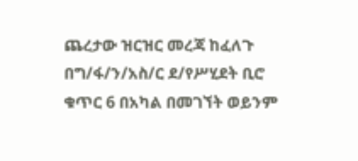ጨረታው ዝርዝር መረጃ ከፈለጉ በግ/ፋ/ን/አስ/ር ደ/የሥሂደት ቢሮ ቁጥር 6 በአካል በመገኘት ወይንም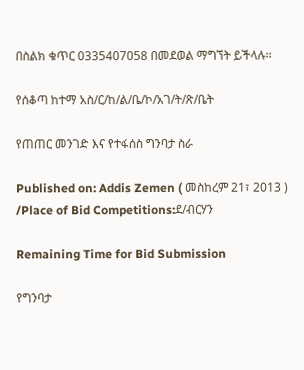በስልክ ቁጥር 0335407058 በመደወል ማግኘት ይችላሉ፡፡

የሰቆጣ ከተማ አስ/ር/ከ/ል/ቤ/ኮ/አገ/ት/ጽ/ቤት

የጠጠር መንገድ እና የተፋሰስ ግንባታ ስራ

Published on: Addis Zemen ( መስከረም 21፣ 2013 ) /Place of Bid Competitions:ደ/ብርሃን

Remaining Time for Bid Submission

የግንባታ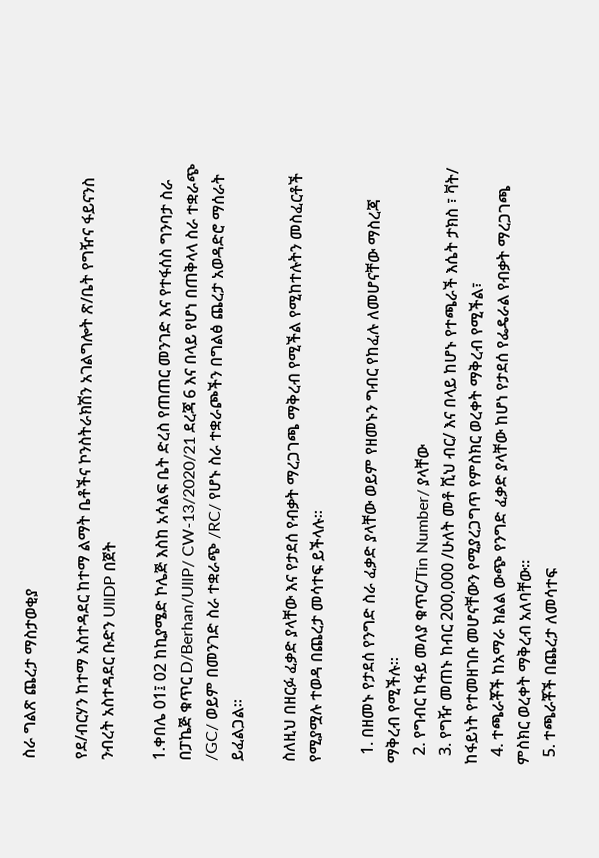ስራ ግልጽ ጨረታ ማስታወቂያ

የደ/ብርሃን ከተማ አስተዳደር ከተማ ልማት ቤቶችና ኮንስትራክሽን አገልግሎት ጽ/ቤት የግዥና ፋይናንስ ንብረት አስተዳደር ቡድን UllDP በጀት

1.ቀበሌ 01፤ 02 ከኪያሜድ ኮሌጅ እስከ አሳልፍ ቤት ድረስ የጠጠር መንገድ እና የተፋሰስ ግንባታ ስራ በፓኬጅ ቁጥር D/Berhan/UllP/ CW-13/2020/21 ደረጃ 6 እና በላይ የሆነ በጠቅላላ ስራ ተቋራጭ /GC/ ወይም በመንገድ ስራ ተቋራጭ /RC/ የሆኑ ስራ ተቋራጮችን በግልፅ ጨረታ አወዳድሮ ማሰራት ይፈልጋል።

ስለዚህ በዘርፉ ፈቃድ ያላቸው እና የታደሰ የብቃት ማረጋገጫ ማቅረብ የሚችል የሚከተሉትን መስፈርቶች የሚያሟሉ ተወዳ በጨረታ መሳተፍ ይችላሉ።

  1. በዘመኑ የታደሰ የንግድ ስራ ፈቃድ ያላቸው ወይም የዘመኑን ግብር የከፈሉ ለመሆናቸው ማስረጃ ማቅረብ የሚችሉ።
  2. የግብር ከፋይ መለያ ቁጥር/Tin Number/ ያላቸው
  3. የግዥ መጠኑ ከብር 200,000 /ሁለት መቶ ሺህ ብር/ እና በላይ ከሆኑ የተጫራች እሴት ታክስ ፣ ቫት/ ከፋይነት የተመዘገቡ መሆናቸውን የሚያረጋግጥ የምስክር ወረቀት ማቅረብ የሚችል፣
  4. ተጫራቾች ከአማራ ክልል ውጭ የንግድ ፈቃድ ያላቸው ከሆነ የታደሰ የፌዴራል የብቃት ማረጋገጫ ምስክር ወረቀት ማቅረብ አለባቸው።
  5. ተጫራቾች በጨረታ ለመሳተፍ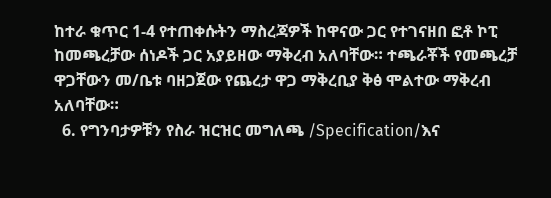ከተራ ቁጥር 1-4 የተጠቀሱትን ማስረጃዎች ከዋናው ጋር የተገናዘበ ፎቶ ኮፒ ከመጫረቻው ሰነዶች ጋር አያይዘው ማቅረብ አለባቸው። ተጫራቾች የመጫረቻ ዋጋቸውን መ/ቤቱ ባዘጋጀው የጨረታ ዋጋ ማቅረቢያ ቅፅ ሞልተው ማቅረብ አለባቸው።
  6. የግንባታዎቹን የስራ ዝርዝር መግለጫ /Specification/እና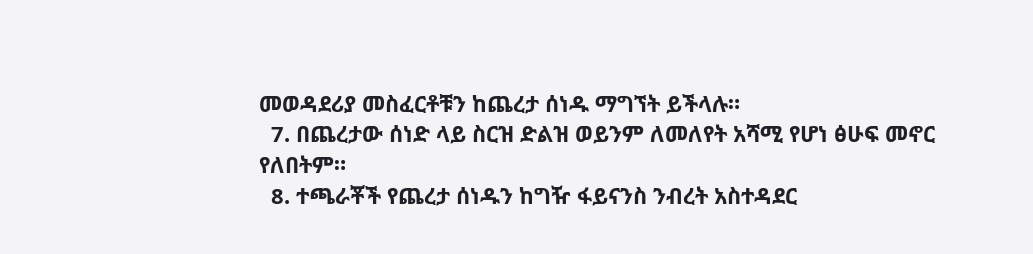መወዳደሪያ መስፈርቶቹን ከጨረታ ሰነዱ ማግኘት ይችላሉ።
  7. በጨረታው ሰነድ ላይ ስርዝ ድልዝ ወይንም ለመለየት አሻሚ የሆነ ፅሁፍ መኖር የለበትም።
  8. ተጫራቾች የጨረታ ሰነዱን ከግዥ ፋይናንስ ንብረት አስተዳደር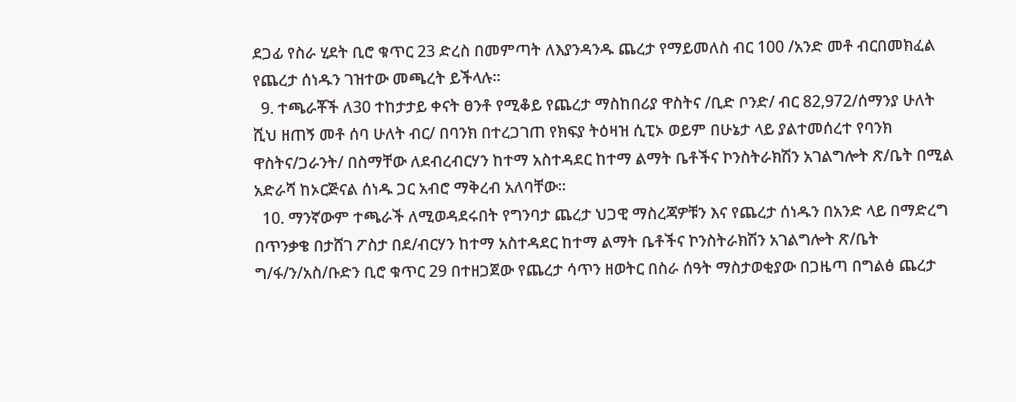ደጋፊ የስራ ሂደት ቢሮ ቁጥር 23 ድረስ በመምጣት ለእያንዳንዱ ጨረታ የማይመለስ ብር 100 /አንድ መቶ ብርበመክፈል የጨረታ ሰነዱን ገዝተው መጫረት ይችላሉ።
  9. ተጫራቾች ለ30 ተከታታይ ቀናት ፀንቶ የሚቆይ የጨረታ ማስከበሪያ ዋስትና /ቢድ ቦንድ/ ብር 82,972/ሰማንያ ሁለት ሺህ ዘጠኝ መቶ ሰባ ሁለት ብር/ በባንክ በተረጋገጠ የክፍያ ትዕዛዝ ሲፒኦ ወይም በሁኔታ ላይ ያልተመሰረተ የባንክ ዋስትና/ጋራንት/ በስማቸው ለደብረብርሃን ከተማ አስተዳደር ከተማ ልማት ቤቶችና ኮንስትራክሽን አገልግሎት ጽ/ቤት በሚል አድራሻ ከኦርጅናል ሰነዱ ጋር አብሮ ማቅረብ አለባቸው።
  10. ማንኛውም ተጫራች ለሚወዳደሩበት የግንባታ ጨረታ ህጋዊ ማስረጃዎቹን እና የጨረታ ሰነዱን በአንድ ላይ በማድረግ በጥንቃቄ በታሸገ ፖስታ በደ/ብርሃን ከተማ አስተዳደር ከተማ ልማት ቤቶችና ኮንስትራክሽን አገልግሎት ጽ/ቤት ግ/ፋ/ን/አስ/ቡድን ቢሮ ቁጥር 29 በተዘጋጀው የጨረታ ሳጥን ዘወትር በስራ ሰዓት ማስታወቂያው በጋዜጣ በግልፅ ጨረታ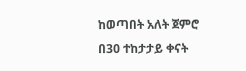ከወጣበት አለት ጀምሮ በ30 ተከታታይ ቀናት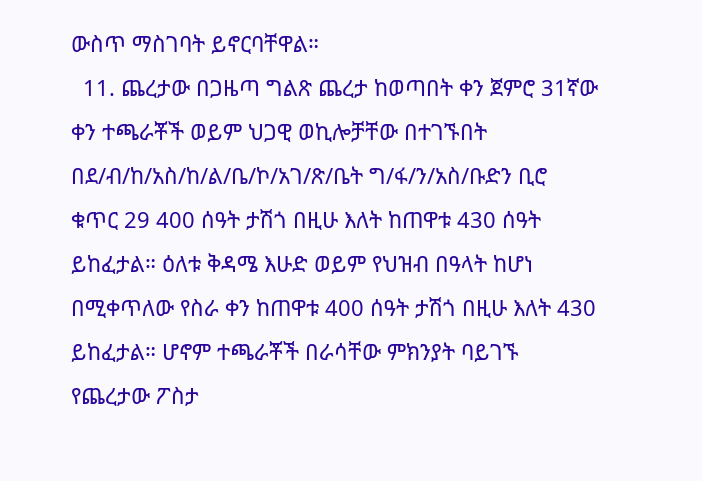ውስጥ ማስገባት ይኖርባቸዋል።
  11. ጨረታው በጋዜጣ ግልጽ ጨረታ ከወጣበት ቀን ጀምሮ 31ኛው ቀን ተጫራቾች ወይም ህጋዊ ወኪሎቻቸው በተገኙበት በደ/ብ/ከ/አስ/ከ/ል/ቤ/ኮ/አገ/ጽ/ቤት ግ/ፋ/ን/አስ/ቡድን ቢሮ ቁጥር 29 400 ሰዓት ታሽጎ በዚሁ እለት ከጠዋቱ 430 ሰዓት ይከፈታል። ዕለቱ ቅዳሜ እሁድ ወይም የህዝብ በዓላት ከሆነ በሚቀጥለው የስራ ቀን ከጠዋቱ 400 ሰዓት ታሽጎ በዚሁ እለት 430 ይከፈታል። ሆኖም ተጫራቾች በራሳቸው ምክንያት ባይገኙ የጨረታው ፖስታ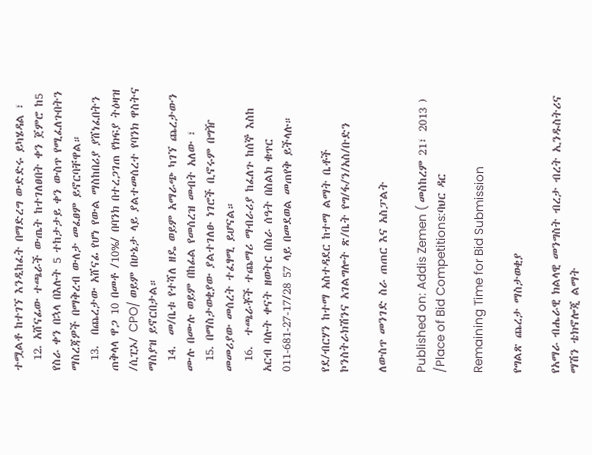ተሟልቶ ከተገኘ እንዲከፈት በማድረግ ውድድሩ ይካሄዳል ፣
  12. አሸናፊው ተጫራች ውጤት ከተገለፀበት ቀን ጀምሮ ከ5 የስራ ቀን በኋላ በእሉት 5 ተከታታይ ቀን ውስጥ የሚፈለጉበትን ማስረጃዎች በማቅረብ ውለታ መፈፀም ይኖርባቸዋል።
  13.  በጨረታው አሸናፊ የሆነ የውል ማስከበሪያ ያሸነፈበትን ጠቅላላ ዋጋ 10 በመቶ /10%/ በባንክ በተረጋገጠ የክፍያ ትዕዛዝ /ሲፒኦ/ CPO/ ወይም በሁኔታ ላይ ያልተመሰረተ የባንክ ዋስትና ማስያዝ ይኖርበታል።
  14.  መ/ቤቱ የተሻለ ዘዴ ወይም አማራጭ ካገኘ ጨረታውን ሙሉ በሙሉ ወይም በከፊል የመሰረዝ መብት አለው ፣
  15. በማስታወቂያው ያልተገለፁ ነገሮች ቢኖሩም በግዥ መመሪያው መሰረት ተፈፃሚ ይሆናል።
  16.  ተጫራቾች ተጨማሪ ማብራሪያ ከፈለጉ ከሰኞ እስከ አርብ ባሉት ቀናት ዘወትር በስራ ሰዓት በስልክ ቁጥር 011-681-27-17/28 57 ላይ በመደወል መጠየቅ ይችላሉ።

የደ/ብርሃን ከተማ አስተዳደር ከተማ ልማት ቤቶች ኮንስትራክሽንና አገልግሎት ጽ/ቤት የግ/ፋ/ን/አስ/ቡድን

ለውስጥ መንገድ ስራ ጠጠር እና አስፓልት

Published on: Addis Zemen ( መስከረም 21፣ 2013 ) /Place of Bid Competitions:ባህር ዳር

Remaining Time for Bid Submission

የግልጽ ጨረታ ማስታወቂያ

የአማራ ብሔራዊ ክልላዊ መንግስት ብረታ ብረት ኢንዱስትሪና ማሽን ቴክኖሎጂ ልማት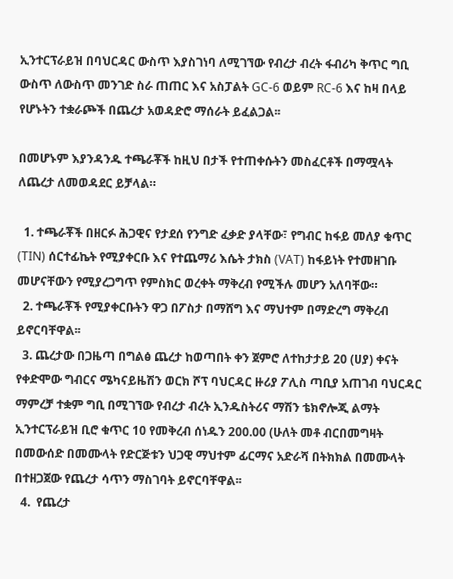ኢንተርፕራይዝ በባህርዳር ውስጥ እያስገነባ ለሚገኘው የብረታ ብረት ፋብሪካ ቅጥር ግቢ ውስጥ ለውስጥ መንገድ ስራ ጠጠር እና አስፓልት GC-6 ወይም RC-6 እና ከዛ በላይ የሆኑትን ተቋራጮች በጨረታ አወዳድሮ ማሰራት ይፈልጋል፡፡

በመሆኑም እያንዳንዱ ተጫራቾች ከዚህ በታች የተጠቀሱትን መስፈርቶች በማሟላት ለጨረታ ለመወዳደር ይቻላል።

  1. ተጫራቾች በዘርፉ ሕጋዊና የታደሰ የንግድ ፈቃድ ያላቸው፣ የግብር ከፋይ መለያ ቁጥር (TIN) ሰርተፊኬት የሚያቀርቡ እና የተጨማሪ እሴት ታክስ (VAT) ከፋይነት የተመዘገቡ መሆናቸውን የሚያረጋግጥ የምስክር ወረቀት ማቅረብ የሚችሉ መሆን አለባቸው።
  2. ተጫራቾች የሚያቀርቡትን ዋጋ በፖስታ በማሸግ እና ማህተም በማድረግ ማቅረብ ይኖርባቸዋል፡፡
  3. ጨረታው በጋዜጣ በግልፅ ጨረታ ከወጣበት ቀን ጀምሮ ለተከታታይ 20 (ሀያ) ቀናት የቀድሞው ግብርና ሜካናይዜሽን ወርክ ሾፕ ባህርዳር ዙሪያ ፖሊስ ጣቢያ አጠገብ ባህርዳር ማምረቻ ተቋም ግቢ በሚገኘው የብረታ ብረት ኢንዱስትሪና ማሽን ቴክኖሎጂ ልማት ኢንተርፕራይዝ ቢሮ ቁጥር 10 የመቅረብ ሰነዱን 200.00 (ሁለት መቶ ብርበመግዛት በመውሰድ በመሙላት የድርጅቱን ህጋዊ ማህተም ፊርማና አድራሻ በትክክል በመሙላት በተዘጋጀው የጨረታ ሳጥን ማስገባት ይኖርባቸዋል፡፡
  4.  የጨረታ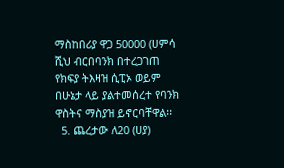ማስከበሪያ ዋጋ 50000 (ሀምሳ ሺህ ብርበባንክ በተረጋገጠ የክፍያ ትእዛዝ ሲፒኦ ወይም በሁኔታ ላይ ያልተመሰረተ የባንክ ዋስትና ማስያዝ ይኖርባቸዋል፡፡
  5. ጨረታው ለ20 (ሀያ)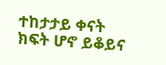ተከታታይ ቀናት ክፍት ሆኖ ይቆይና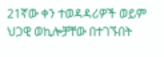21ኛው ቀን ተወዳዳሪዎች ወይም ህጋዊ ወኪሎቻቸው በተገኙበት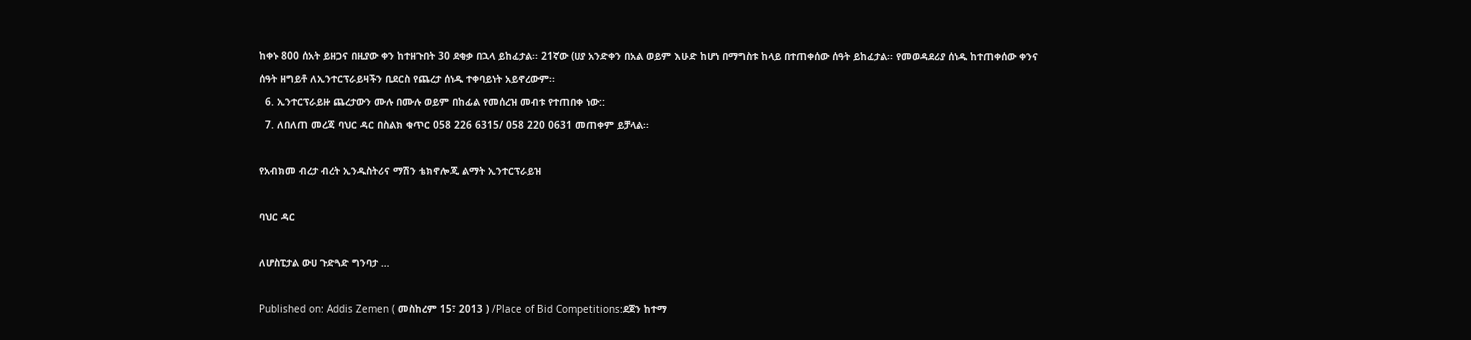ከቀኑ 800 ሰአት ይዘጋና በዚያው ቀን ከተዘጉበት 30 ደቂቃ በኋላ ይከፈታል፡፡ 21ኛው (ሀያ አንድቀን በአል ወይም እሁድ ከሆነ በማግስቱ ከላይ በተጠቀሰው ሰዓት ይከፈታል፡፡ የመወዳደሪያ ሰነዱ ከተጠቀሰው ቀንና ሰዓት ዘግይቶ ለኢንተርፕራይዛችን ቢደርስ የጨረታ ሰነዱ ተቀባይነት አይኖረውም፡፡
  6. ኢንተርፕራይዙ ጨረታውን ሙሉ በሙሉ ወይም በከፊል የመሰረዝ መብቱ የተጠበቀ ነው::
  7. ለበለጠ መረጃ ባህር ዳር በስልክ ቁጥር 058 226 6315/ 058 220 0631 መጠቀም ይቻላል፡፡

የአብክመ ብረታ ብረት ኢንዱስትሪና ማሽን ቴክኖሎጂ ልማት ኢንተርፕራይዝ

ባህር ዳር

ለሆስፒታል ውሀ ጉድጓድ ግንባታ …

Published on: Addis Zemen ( መስከረም 15፣ 2013 ) /Place of Bid Competitions:ደጀን ከተማ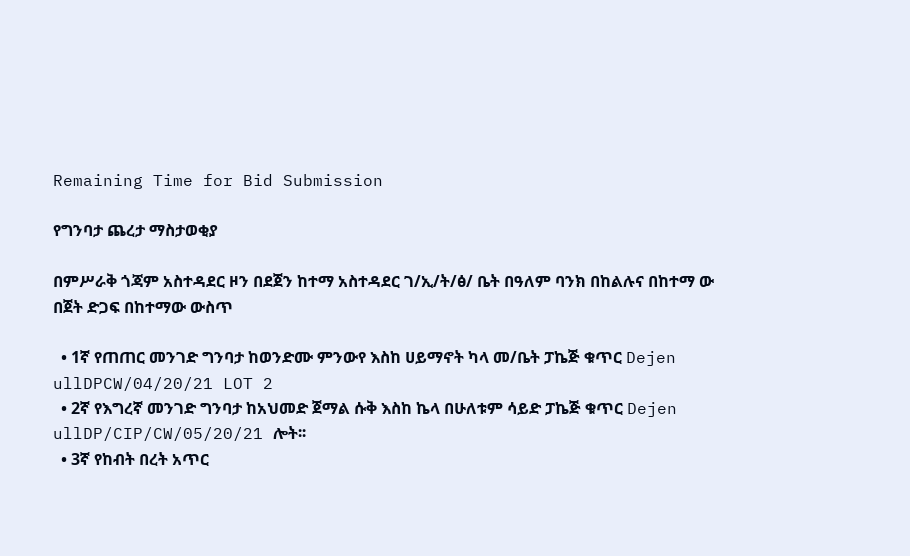Remaining Time for Bid Submission

የግንባታ ጨረታ ማስታወቂያ

በምሥራቅ ጎጃም አስተዳደር ዞን በደጀን ከተማ አስተዳደር ገ/ኢ/ት/ፅ/ ቤት በዓለም ባንክ በከልሉና በከተማ ው በጀት ድጋፍ በከተማው ውስጥ

  • 1ኛ የጠጠር መንገድ ግንባታ ከወንድሙ ምንውየ እስከ ሀይማኖት ካላ መ/ቤት ፓኬጅ ቁጥር Dejen ullDPCW/04/20/21 LOT 2
  • 2ኛ የእግረኛ መንገድ ግንባታ ከአህመድ ጀማል ሱቅ እስከ ኬላ በሁለቱም ሳይድ ፓኬጅ ቁጥር Dejen ullDP/CIP/CW/05/20/21 ሎት፡፡
  • 3ኛ የከብት በረት አጥር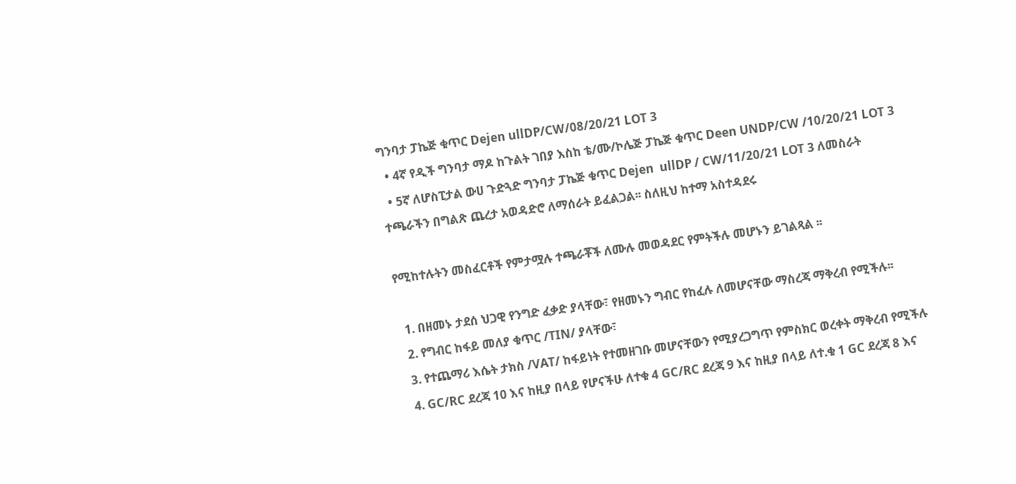ግንባታ ፓኬጅ ቁጥር Dejen ullDP/CW/08/20/21 LOT 3
  • 4ኛ የዲች ግንባታ ማዶ ከጉልት ገበያ እስከ ቴ/ሙ/ኮሌጅ ፓኬጅ ቁጥር Deen UNDP/CW /10/20/21 LOT 3
  • 5ኛ ለሆስፒታል ውሀ ጉድጓድ ግንባታ ፓኬጅ ቁጥር Dejen  ullDP / CW/11/20/21 LOT 3 ለመስራት ተጫራችን በግልጽ ጨረታ አወዳድሮ ለማሰራት ይፈልጋል፡፡ ስለዚህ ከተማ አስተዳደሩ

የሚከተሉትን መስፈርቶች የምታሟሉ ተጫራቾች ለሙሉ መወዳደር የምትችሉ መሆኑን ይገልጻል ፡፡

  1. በዘመኑ ታደሰ ህጋዊ የንግድ ፈቃድ ያላቸው፣ የዘመኑን ግብር የከፈሉ ለመሆናቸው ማስረጃ ማቅረብ የሚችሉ፡፡
  2. የግብር ከፋይ መለያ ቁጥር /TIN/ ያላቸው፣
  3. የተጨማሪ እሴት ታክስ /VAT/ ከፋይነት የተመዘገቡ መሆናቸውን የሚያረጋግጥ የምስክር ወረቀት ማቅረብ የሚችሉ
  4. GC/RC ደረጃ 10 እና ከዚያ በላይ የሆናችሁ ለተቁ 4 GC/RC ደረጃ 9 እና ከዚያ በላይ ለተ.ቁ 1 GC ደረጃ 8 እና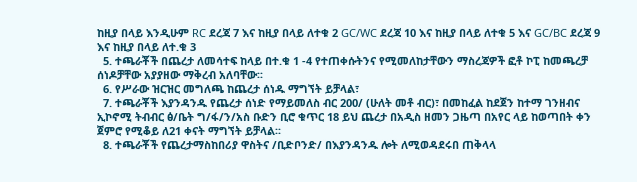ከዚያ በላይ እንዲሁም RC ደረጃ 7 እና ከዚያ በላይ ለተቁ 2 GC/WC ደረጃ 10 እና ከዚያ በላይ ለተቁ 5 እና GC/BC ደረጃ 9 እና ከዚያ በላይ ለተ.ቁ 3
  5. ተጫራቾች በጨረታ ለመሳተፍ ከላይ በተ.ቁ 1 -4 የተጠቀሱትንና የሚመለከታቸውን ማስረጃዎች ፎቶ ኮፒ ከመጫረቻ ሰነዶቻቸው አያያዘው ማቅረብ አለባቸው፡፡
  6. የሥራው ዝርዝር መግለጫ ከጨረታ ሰነዱ ማግኘት ይቻላል፣
  7. ተጫራቾች እያንዳንዱ የጨረታ ሰነድ የማይመለስ ብር 200/ (ሁለት መቶ ብር)፣ በመከፈል ከደጀን ከተማ ገንዘብና ኢኮኖሚ ትብብር ፅ/ቤት ግ/ፋ/ን/አስ ቡድን ቢሮ ቁጥር 18 ይህ ጨረታ በአዲስ ዘመን ጋዜጣ በአየር ላይ ከወጣበት ቀን ጀምሮ የሚቆይ ለ21 ቀናት ማግኘት ይቻላል፡፡
  8. ተጫራቾች የጨረታማስከበሪያ ዋስትና /ቢድቦንድ/ በእያንዳንዱ ሎት ለሚወዳደሩበ ጠቅላላ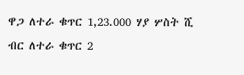ዋጋ ለተራ ቁጥር 1,23.000 ሃያ ሦስት ሺ ብር ለተራ ቁጥር 2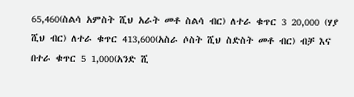65,460(ስልሳ አምስት ሺህ አራት መቶ ስልሳ ብር) ለተራ ቁጥር 3 20,000 (ሃያ ሺህ ብር) ለተራ ቁጥር 413,600(አስራ ሶስት ሺህ ስድስት መቶ ብር) ብቻ እና በተራ ቁጥር 5 1,000(አንድ ሺ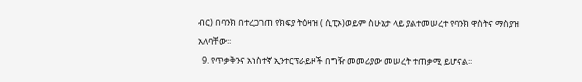ብር) በባንክ በተረጋገጠ የክፍያ ትዕዛዝ ( ሲፒኦ)ወይም ስሁኔታ ላይ ያልተመሠረተ የባንክ ዋስትና ማስያዝ አለባቸው፡፡
  9. የጥቃቅንና አነስተኛ ኢንተርፕራይዞች በግዥ መመሪያው መሠረት ተጠቃሚ ይሆናል፡፡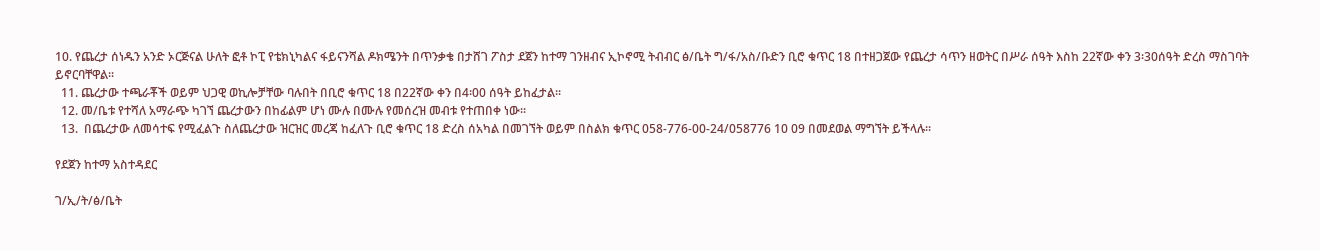10. የጨረታ ሰነዱን አንድ ኦርጅናል ሁለት ፎቶ ኮፒ የቴክኒካልና ፋይናንሻል ዶክሜንት በጥንቃቄ በታሸገ ፖስታ ደጀን ከተማ ገንዘብና ኢኮኖሚ ትብብር ፅ/ቤት ግ/ፋ/አስ/ቡድን ቢሮ ቁጥር 18 በተዘጋጀው የጨረታ ሳጥን ዘወትር በሥራ ሰዓት እስከ 22ኛው ቀን 3፡30ሰዓት ድረስ ማስገባት ይኖርባቸዋል፡፡
  11. ጨረታው ተጫራቾች ወይም ህጋዊ ወኪሎቻቸው ባሉበት በቢሮ ቁጥር 18 በ22ኛው ቀን በ4፡00 ሰዓት ይከፈታል፡፡
  12. መ/ቤቱ የተሻለ አማራጭ ካገኘ ጨረታውን በከፊልም ሆነ ሙሉ በሙሉ የመሰረዝ መብቱ የተጠበቀ ነው፡፡
  13.  በጨረታው ለመሳተፍ የሚፈልጉ ስለጨረታው ዝርዝር መረጃ ከፈለጉ ቢሮ ቁጥር 18 ድረስ ሰአካል በመገኘት ወይም በስልክ ቁጥር 058-776-00-24/058776 10 09 በመደወል ማግኘት ይችላሉ፡፡

የደጀን ከተማ አስተዳደር

ገ/ኢ/ት/ፅ/ቤት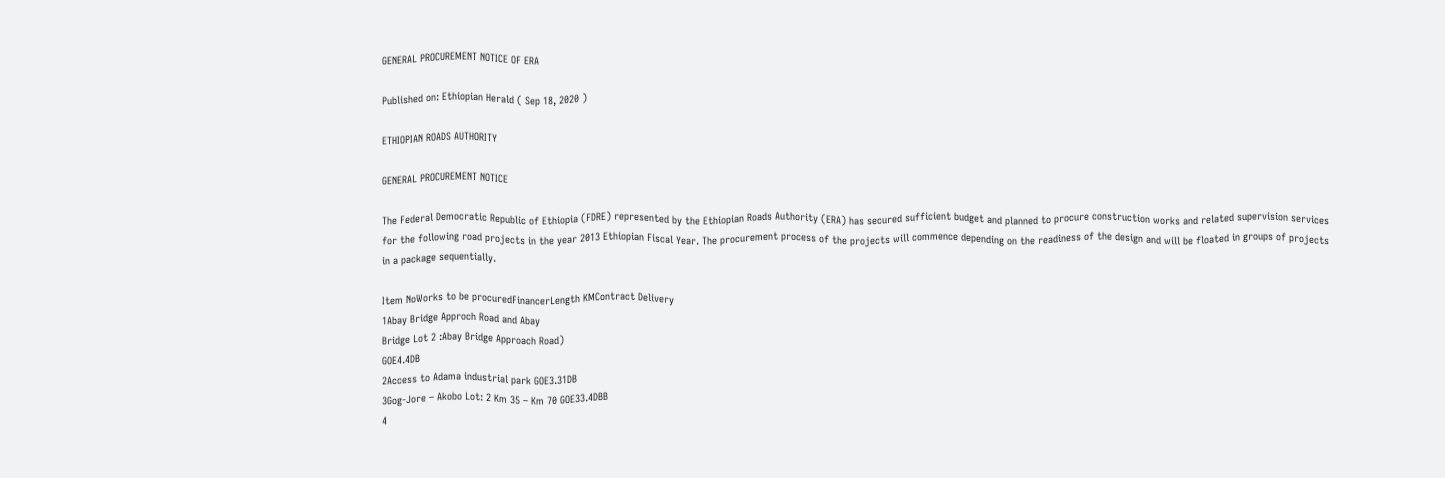GENERAL PROCUREMENT NOTICE OF ERA

Published on: Ethiopian Herald ( Sep 18, 2020 )

ETHIOPIAN ROADS AUTHORITY

GENERAL PROCUREMENT NOTICE

The Federal Democratic Republic of Ethiopia (FDRE) represented by the Ethiopian Roads Authority (ERA) has secured sufficient budget and planned to procure construction works and related supervision services for the following road projects in the year 2013 Ethiopian Fiscal Year. The procurement process of the projects will commence depending on the readiness of the design and will be floated in groups of projects in a package sequentially.

Item NoWorks to be procuredFinancerLength KMContract Delivery
1Abay Bridge Approch Road and Abay
Bridge Lot 2 :Abay Bridge Approach Road)
GOE4.4DB
2Access to Adama industrial park GOE3.31DB
3Gog-Jore – Akobo Lot: 2 Km 35 – Km 70 GOE33.4DBB
4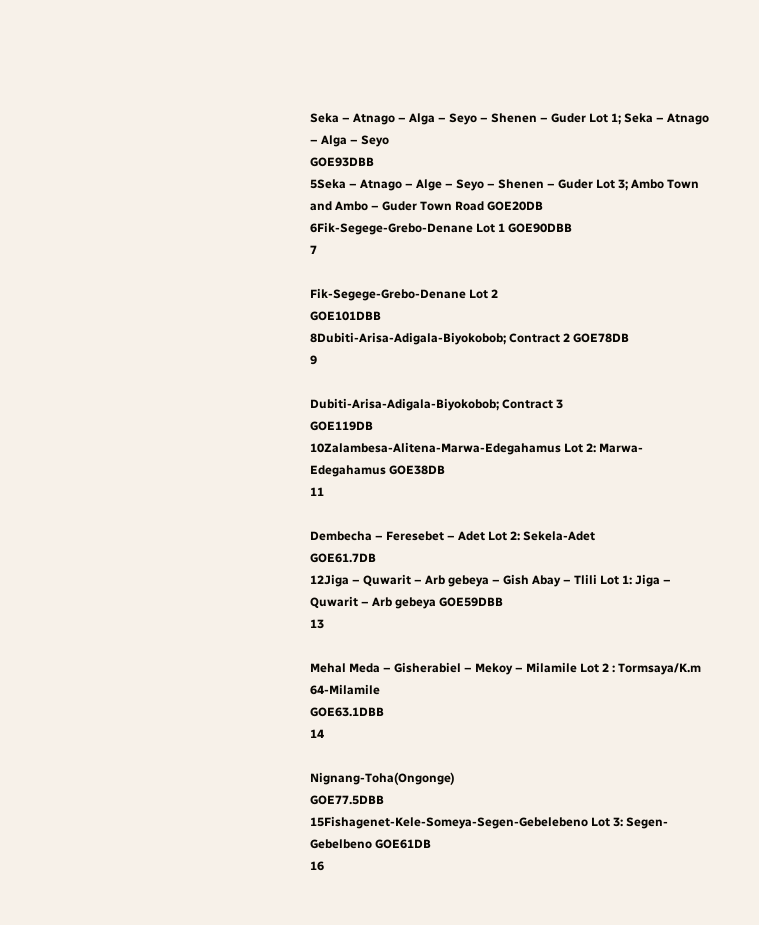Seka – Atnago – Alga – Seyo – Shenen – Guder Lot 1; Seka – Atnago – Alga – Seyo
GOE93DBB
5Seka – Atnago – Alge – Seyo – Shenen – Guder Lot 3; Ambo Town and Ambo – Guder Town Road GOE20DB
6Fik-Segege-Grebo-Denane Lot 1 GOE90DBB
7

Fik-Segege-Grebo-Denane Lot 2
GOE101DBB
8Dubiti-Arisa-Adigala-Biyokobob; Contract 2 GOE78DB
9

Dubiti-Arisa-Adigala-Biyokobob; Contract 3
GOE119DB
10Zalambesa-Alitena-Marwa-Edegahamus Lot 2: Marwa-Edegahamus GOE38DB
11

Dembecha – Feresebet – Adet Lot 2: Sekela-Adet
GOE61.7DB
12Jiga – Quwarit – Arb gebeya – Gish Abay – Tlili Lot 1: Jiga – Quwarit – Arb gebeya GOE59DBB
13

Mehal Meda – Gisherabiel – Mekoy – Milamile Lot 2 : Tormsaya/K.m 64-Milamile
GOE63.1DBB
14

Nignang-Toha(Ongonge)
GOE77.5DBB
15Fishagenet-Kele-Someya-Segen-Gebelebeno Lot 3: Segen-Gebelbeno GOE61DB
16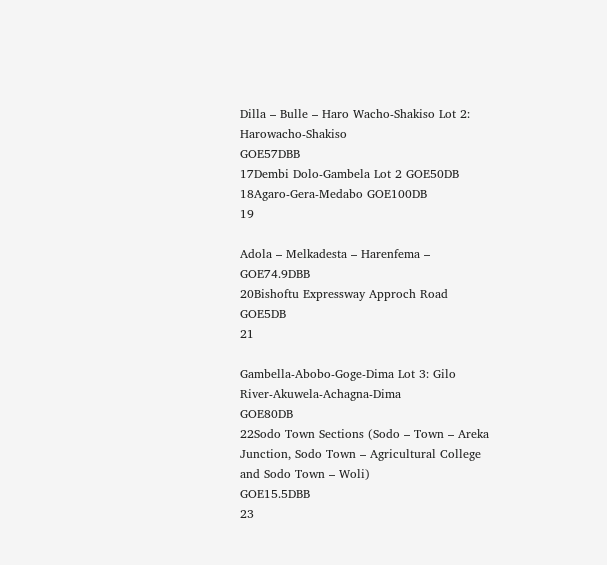Dilla – Bulle – Haro Wacho-Shakiso Lot 2: Harowacho-Shakiso
GOE57DBB
17Dembi Dolo-Gambela Lot 2 GOE50DB
18Agaro-Gera-Medabo GOE100DB
19

Adola – Melkadesta – Harenfema –
GOE74.9DBB
20Bishoftu Expressway Approch Road GOE5DB
21

Gambella-Abobo-Goge-Dima Lot 3: Gilo River-Akuwela-Achagna-Dima
GOE80DB
22Sodo Town Sections (Sodo – Town – Areka
Junction, Sodo Town – Agricultural College and Sodo Town – Woli)
GOE15.5DBB
23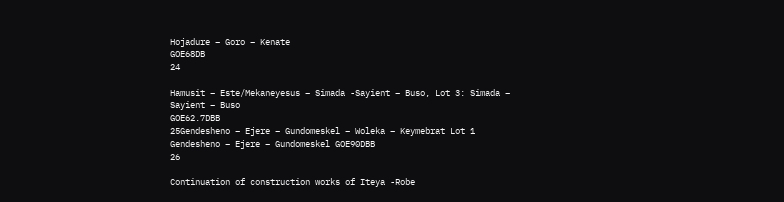Hojadure – Goro – Kenate
GOE68DB
24

Hamusit – Este/Mekaneyesus – Simada -Sayient – Buso, Lot 3: Simada – Sayient – Buso
GOE62.7DBB
25Gendesheno – Ejere – Gundomeskel – Woleka – Keymebrat Lot 1 Gendesheno – Ejere – Gundomeskel GOE90DBB
26

Continuation of construction works of Iteya -Robe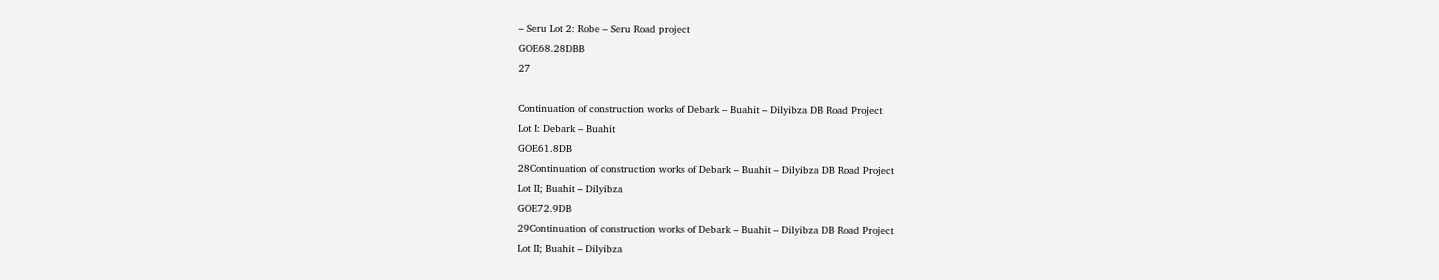– Seru Lot 2: Robe – Seru Road project
GOE68.28DBB
27

Continuation of construction works of Debark – Buahit – Dilyibza DB Road Project
Lot I: Debark – Buahit
GOE61.8DB
28Continuation of construction works of Debark – Buahit – Dilyibza DB Road Project
Lot II; Buahit – Dilyibza
GOE72.9DB
29Continuation of construction works of Debark – Buahit – Dilyibza DB Road Project
Lot II; Buahit – Dilyibza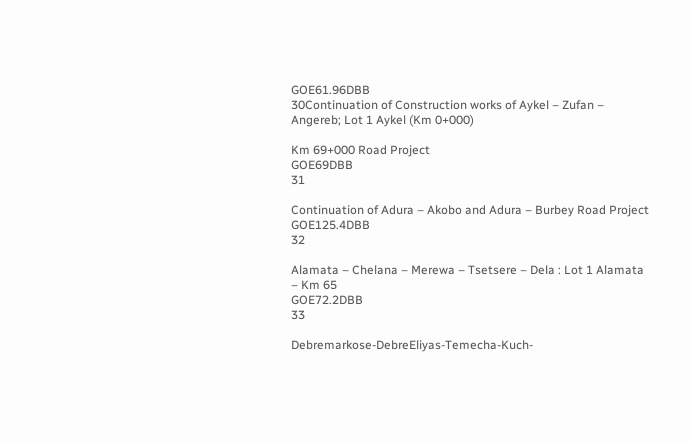GOE61.96DBB
30Continuation of Construction works of Aykel – Zufan – Angereb; Lot 1 Aykel (Km 0+000)

Km 69+000 Road Project
GOE69DBB
31

Continuation of Adura – Akobo and Adura – Burbey Road Project
GOE125.4DBB
32

Alamata – Chelana – Merewa – Tsetsere – Dela : Lot 1 Alamata – Km 65
GOE72.2DBB
33

Debremarkose-DebreEliyas-Temecha-Kuch-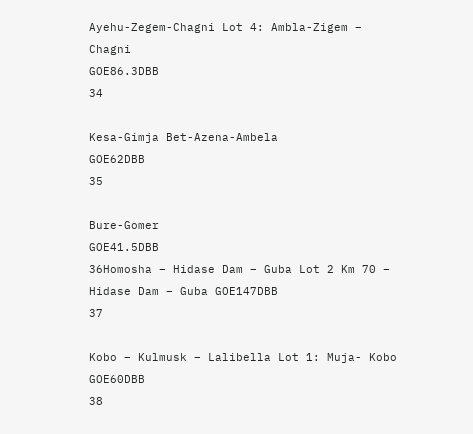Ayehu-Zegem-Chagni Lot 4: Ambla-Zigem – Chagni
GOE86.3DBB
34

Kesa-Gimja Bet-Azena-Ambela
GOE62DBB
35

Bure-Gomer
GOE41.5DBB
36Homosha – Hidase Dam – Guba Lot 2 Km 70 – Hidase Dam – Guba GOE147DBB
37

Kobo – Kulmusk – Lalibella Lot 1: Muja- Kobo
GOE60DBB
38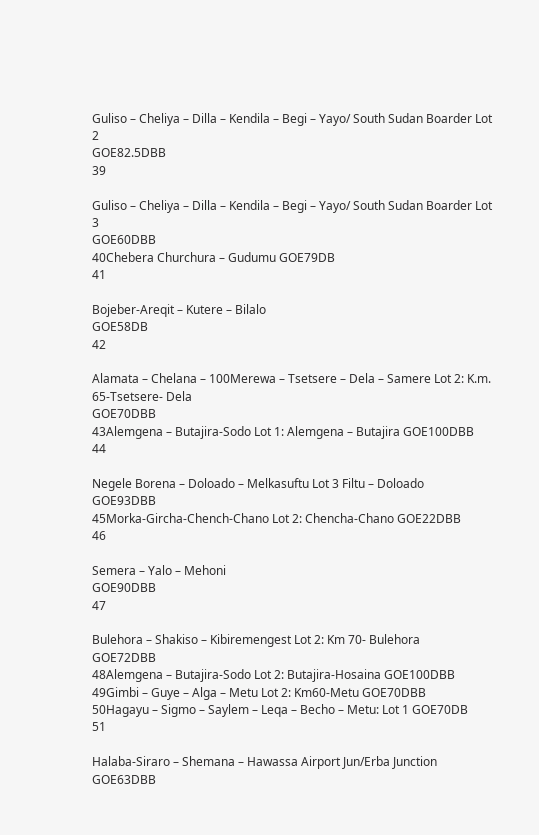Guliso – Cheliya – Dilla – Kendila – Begi – Yayo/ South Sudan Boarder Lot 2
GOE82.5DBB
39

Guliso – Cheliya – Dilla – Kendila – Begi – Yayo/ South Sudan Boarder Lot 3
GOE60DBB
40Chebera Churchura – Gudumu GOE79DB
41

Bojeber-Areqit – Kutere – Bilalo
GOE58DB
42

Alamata – Chelana – 100Merewa – Tsetsere – Dela – Samere Lot 2: K.m. 65-Tsetsere- Dela
GOE70DBB
43Alemgena – Butajira-Sodo Lot 1: Alemgena – Butajira GOE100DBB
44

Negele Borena – Doloado – Melkasuftu Lot 3 Filtu – Doloado
GOE93DBB
45Morka-Gircha-Chench-Chano Lot 2: Chencha-Chano GOE22DBB
46

Semera – Yalo – Mehoni
GOE90DBB
47

Bulehora – Shakiso – Kibiremengest Lot 2: Km 70- Bulehora
GOE72DBB
48Alemgena – Butajira-Sodo Lot 2: Butajira-Hosaina GOE100DBB
49Gimbi – Guye – Alga – Metu Lot 2: Km60-Metu GOE70DBB
50Hagayu – Sigmo – Saylem – Leqa – Becho – Metu: Lot 1 GOE70DB
51

Halaba-Siraro – Shemana – Hawassa Airport Jun/Erba Junction
GOE63DBB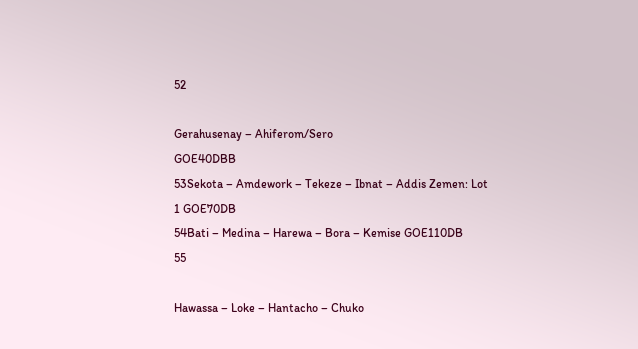52

Gerahusenay – Ahiferom/Sero
GOE40DBB
53Sekota – Amdework – Tekeze – Ibnat – Addis Zemen: Lot 1 GOE70DB
54Bati – Medina – Harewa – Bora – Kemise GOE110DB
55

Hawassa – Loke – Hantacho – Chuko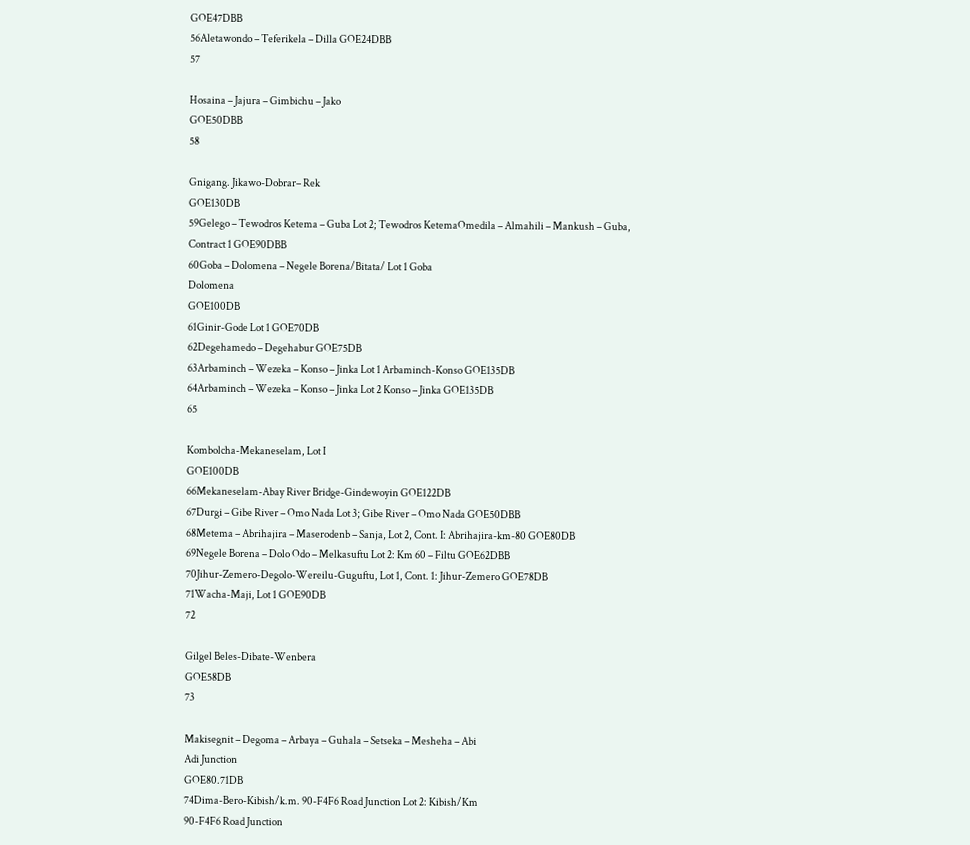GOE47DBB
56Aletawondo – Teferikela – Dilla GOE24DBB
57

Hosaina – Jajura – Gimbichu – Jako
GOE50DBB
58

Gnigang. Jikawo-Dobrar– Rek
GOE130DB
59Gelego – Tewodros Ketema – Guba Lot 2; Tewodros KetemaOmedila – Almahili – Mankush – Guba, Contract 1 GOE90DBB
60Goba – Dolomena – Negele Borena/Bitata/ Lot 1 Goba
Dolomena
GOE100DB
61Ginir-Gode Lot 1 GOE70DB
62Degehamedo – Degehabur GOE75DB
63Arbaminch – Wezeka – Konso – Jinka Lot 1 Arbaminch-Konso GOE135DB
64Arbaminch – Wezeka – Konso – Jinka Lot 2 Konso – Jinka GOE135DB
65

Kombolcha-Mekaneselam, Lot I
GOE100DB
66Mekaneselam-Abay River Bridge-Gindewoyin GOE122DB
67Durgi – Gibe River – Omo Nada Lot 3; Gibe River – Omo Nada GOE50DBB
68Metema – Abrihajira – Maserodenb – Sanja, Lot 2, Cont. I: Abrihajira-km-80 GOE80DB
69Negele Borena – Dolo Odo – Melkasuftu Lot 2: Km 60 – Filtu GOE62DBB
70Jihur-Zemero-Degolo-Wereilu-Guguftu, Lot 1, Cont. 1: Jihur-Zemero GOE78DB
71Wacha-Maji, Lot 1 GOE90DB
72

Gilgel Beles-Dibate-Wenbera
GOE58DB
73

Makisegnit – Degoma – Arbaya – Guhala – Setseka – Mesheha – Abi
Adi Junction
GOE80.71DB
74Dima-Bero-Kibish/k.m. 90-F4F6 Road Junction Lot 2: Kibish/Km
90-F4F6 Road Junction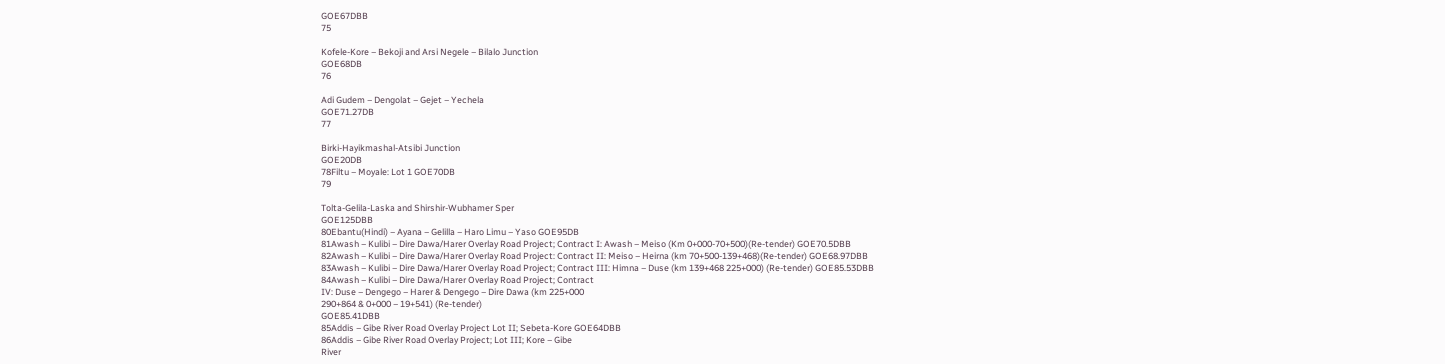GOE67DBB
75

Kofele-Kore – Bekoji and Arsi Negele – Bilalo Junction
GOE68DB
76

Adi Gudem – Dengolat – Gejet – Yechela
GOE71.27DB
77

Birki-Hayikmashal-Atsibi Junction
GOE20DB
78Filtu – Moyale: Lot 1 GOE70DB
79

Tolta-Gelila-Laska and Shirshir-Wubhamer Sper
GOE125DBB
80Ebantu(Hindi) – Ayana – Gelilla – Haro Limu – Yaso GOE95DB
81Awash – Kulibi – Dire Dawa/Harer Overlay Road Project; Contract I: Awash – Meiso (Km 0+000-70+500)(Re-tender) GOE70.5DBB
82Awash – Kulibi – Dire Dawa/Harer Overlay Road Project: Contract II: Meiso – Heirna (km 70+500-139+468)(Re-tender) GOE68.97DBB
83Awash – Kulibi – Dire Dawa/Harer Overlay Road Project; Contract III: Himna – Duse (km 139+468 225+000) (Re-tender) GOE85.53DBB
84Awash – Kulibi – Dire Dawa/Harer Overlay Road Project; Contract
IV: Duse – Dengego – Harer & Dengego – Dire Dawa (km 225+000
290+864 & 0+000 – 19+541) (Re-tender)
GOE85.41DBB
85Addis – Gibe River Road Overlay Project Lot II; Sebeta-Kore GOE64DBB
86Addis – Gibe River Road Overlay Project; Lot III; Kore – Gibe
River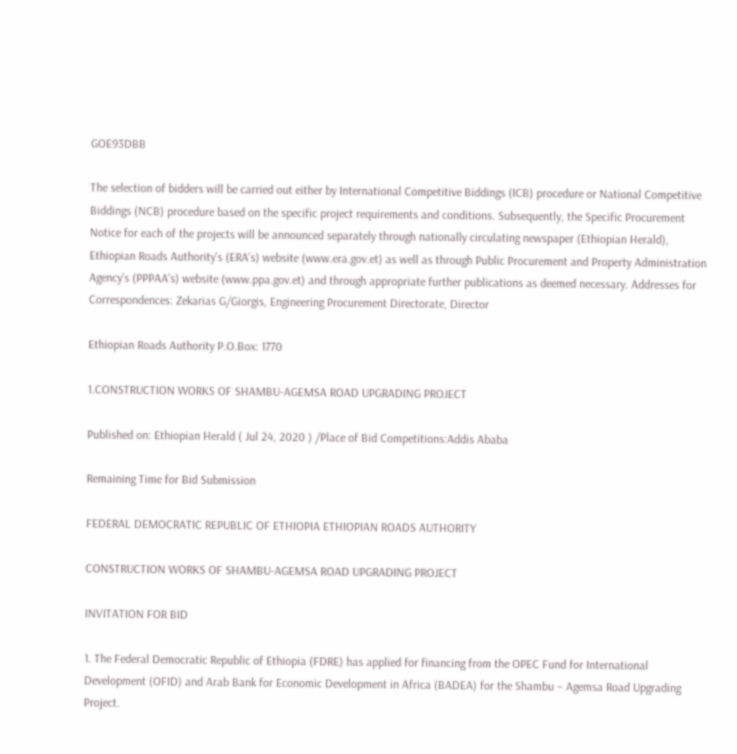GOE93DBB

The selection of bidders will be carried out either by International Competitive Biddings (ICB) procedure or National Competitive Biddings (NCB) procedure based on the specific project requirements and conditions. Subsequently, the Specific Procurement Notice for each of the projects will be announced separately through nationally circulating newspaper (Ethiopian Herald), Ethiopian Roads Authority’s (ERA’s) website (www.era.gov.et) as well as through Public Procurement and Property Administration Agency’s (PPPAA’s) website (www.ppa.gov.et) and through appropriate further publications as deemed necessary. Addresses for Correspondences: Zekarias G/Giorgis, Engineering Procurement Directorate, Director

Ethiopian Roads Authority P.O.Box: 1770

1.CONSTRUCTION WORKS OF SHAMBU-AGEMSA ROAD UPGRADING PROJECT

Published on: Ethiopian Herald ( Jul 24, 2020 ) /Place of Bid Competitions:Addis Ababa

Remaining Time for Bid Submission

FEDERAL DEMOCRATIC REPUBLIC OF ETHIOPIA ETHIOPIAN ROADS AUTHORITY

CONSTRUCTION WORKS OF SHAMBU-AGEMSA ROAD UPGRADING PROJECT

INVITATION FOR BID

1. The Federal Democratic Republic of Ethiopia (FDRE) has applied for financing from the OPEC Fund for International Development (OFID) and Arab Bank for Economic Development in Africa (BADEA) for the Shambu – Agemsa Road Upgrading Project.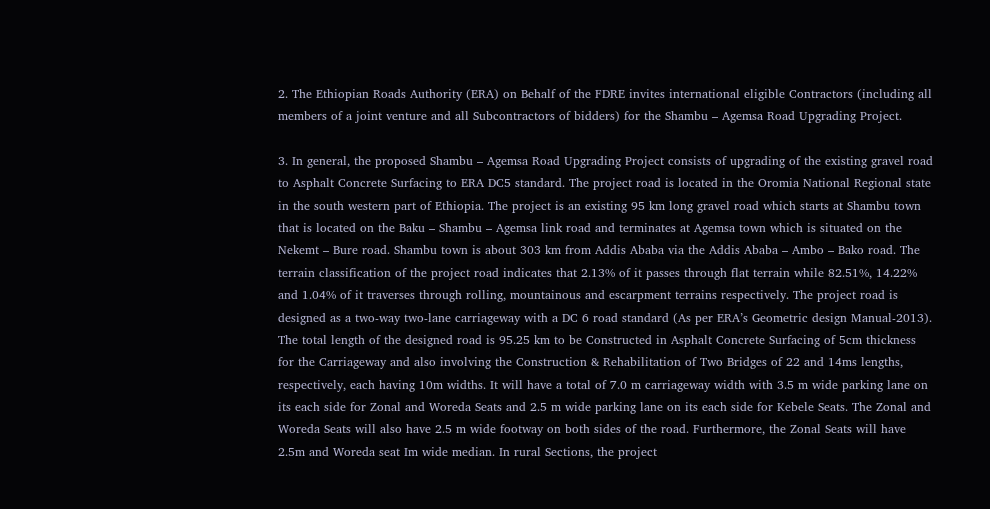2. The Ethiopian Roads Authority (ERA) on Behalf of the FDRE invites international eligible Contractors (including all members of a joint venture and all Subcontractors of bidders) for the Shambu – Agemsa Road Upgrading Project.

3. In general, the proposed Shambu – Agemsa Road Upgrading Project consists of upgrading of the existing gravel road to Asphalt Concrete Surfacing to ERA DC5 standard. The project road is located in the Oromia National Regional state in the south western part of Ethiopia. The project is an existing 95 km long gravel road which starts at Shambu town that is located on the Baku – Shambu – Agemsa link road and terminates at Agemsa town which is situated on the Nekemt – Bure road. Shambu town is about 303 km from Addis Ababa via the Addis Ababa – Ambo – Bako road. The terrain classification of the project road indicates that 2.13% of it passes through flat terrain while 82.51%, 14.22% and 1.04% of it traverses through rolling, mountainous and escarpment terrains respectively. The project road is designed as a two-way two-lane carriageway with a DC 6 road standard (As per ERA’s Geometric design Manual-2013). The total length of the designed road is 95.25 km to be Constructed in Asphalt Concrete Surfacing of 5cm thickness for the Carriageway and also involving the Construction & Rehabilitation of Two Bridges of 22 and 14ms lengths, respectively, each having 10m widths. It will have a total of 7.0 m carriageway width with 3.5 m wide parking lane on its each side for Zonal and Woreda Seats and 2.5 m wide parking lane on its each side for Kebele Seats. The Zonal and Woreda Seats will also have 2.5 m wide footway on both sides of the road. Furthermore, the Zonal Seats will have 2.5m and Woreda seat Im wide median. In rural Sections, the project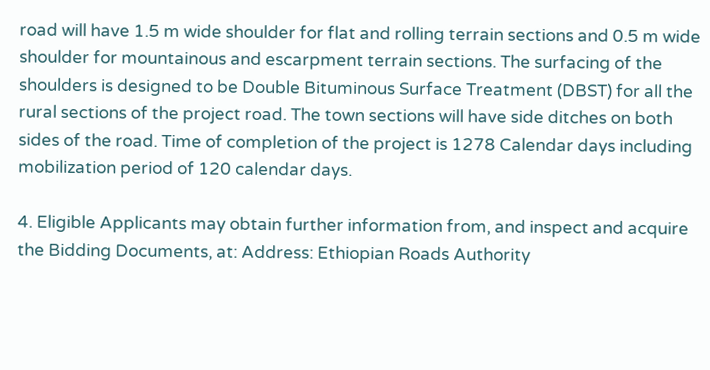road will have 1.5 m wide shoulder for flat and rolling terrain sections and 0.5 m wide shoulder for mountainous and escarpment terrain sections. The surfacing of the shoulders is designed to be Double Bituminous Surface Treatment (DBST) for all the rural sections of the project road. The town sections will have side ditches on both sides of the road. Time of completion of the project is 1278 Calendar days including mobilization period of 120 calendar days.

4. Eligible Applicants may obtain further information from, and inspect and acquire the Bidding Documents, at: Address: Ethiopian Roads Authority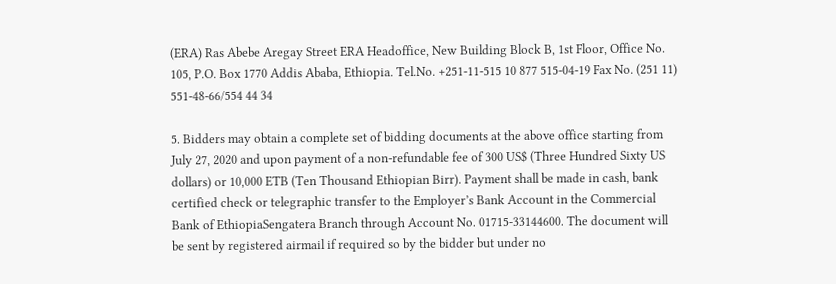(ERA) Ras Abebe Aregay Street ERA Headoffice, New Building Block B, 1st Floor, Office No. 105, P.O. Box 1770 Addis Ababa, Ethiopia. Tel.No. +251-11-515 10 877 515-04-19 Fax No. (251 11) 551-48-66/554 44 34

5. Bidders may obtain a complete set of bidding documents at the above office starting from July 27, 2020 and upon payment of a non-refundable fee of 300 US$ (Three Hundred Sixty US dollars) or 10,000 ETB (Ten Thousand Ethiopian Birr). Payment shall be made in cash, bank certified check or telegraphic transfer to the Employer’s Bank Account in the Commercial Bank of EthiopiaSengatera Branch through Account No. 01715-33144600. The document will be sent by registered airmail if required so by the bidder but under no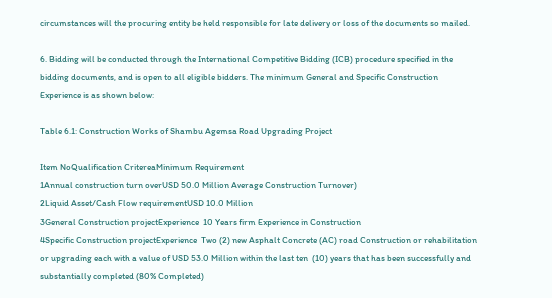circumstances will the procuring entity be held responsible for late delivery or loss of the documents so mailed.

6. Bidding will be conducted through the International Competitive Bidding (ICB) procedure specified in the bidding documents, and is open to all eligible bidders. The minimum General and Specific Construction Experience is as shown below:

Table 6.1: Construction Works of Shambu Agemsa Road Upgrading Project

Item NoQualification CritereaMinimum Requirement
1Annual construction turn overUSD 50.0 Million Average Construction Turnover)
2Liquid Asset/Cash Flow requirementUSD 10.0 Million
3General Construction projectExperience  10 Years firm Experience in Construction
4Specific Construction projectExperience  Two (2) new Asphalt Concrete (AC) road Construction or rehabilitation or upgrading each with a value of USD 53.0 Million within the last ten  (10) years that has been successfully and substantially completed (80% Completed)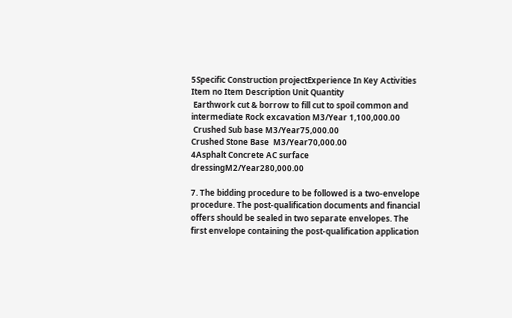5Specific Construction projectExperience In Key Activities    Item no Item Description Unit Quantity
 Earthwork cut & borrow to fill cut to spoil common and intermediate Rock excavation M3/Year 1,100,000.00
 Crushed Sub base M3/Year75,000.00
Crushed Stone Base  M3/Year70,000.00
4Asphalt Concrete AC surface dressingM2/Year280,000.00

7. The bidding procedure to be followed is a two-envelope procedure. The post-qualification documents and financial offers should be sealed in two separate envelopes. The first envelope containing the post-qualification application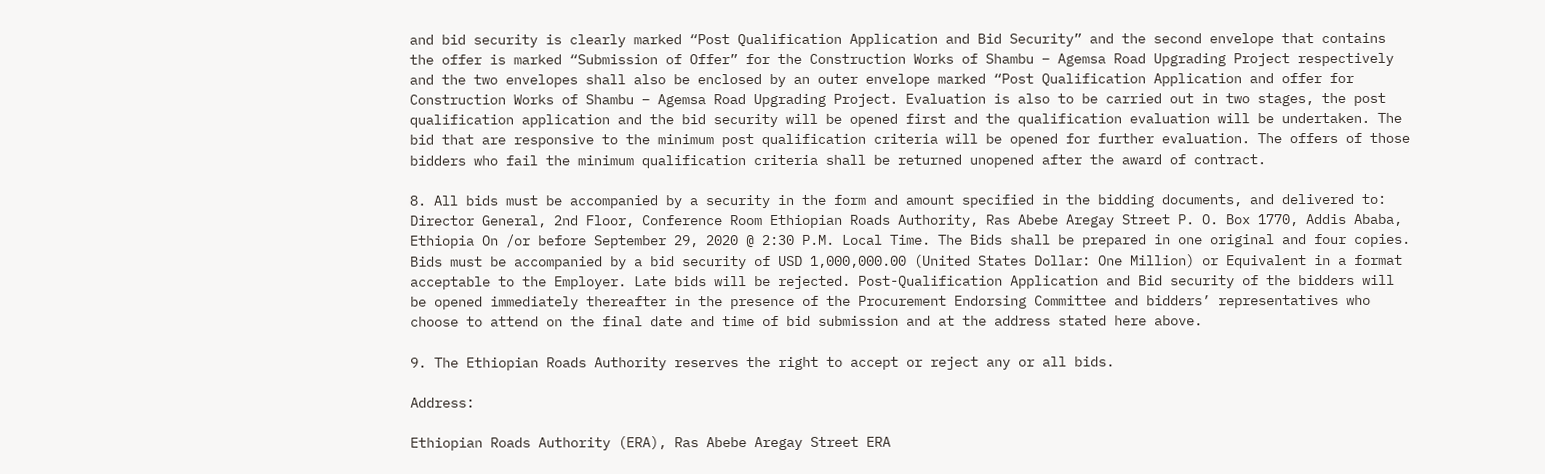and bid security is clearly marked “Post Qualification Application and Bid Security” and the second envelope that contains the offer is marked “Submission of Offer” for the Construction Works of Shambu – Agemsa Road Upgrading Project respectively and the two envelopes shall also be enclosed by an outer envelope marked “Post Qualification Application and offer for Construction Works of Shambu – Agemsa Road Upgrading Project. Evaluation is also to be carried out in two stages, the post qualification application and the bid security will be opened first and the qualification evaluation will be undertaken. The bid that are responsive to the minimum post qualification criteria will be opened for further evaluation. The offers of those bidders who fail the minimum qualification criteria shall be returned unopened after the award of contract.

8. All bids must be accompanied by a security in the form and amount specified in the bidding documents, and delivered to: Director General, 2nd Floor, Conference Room Ethiopian Roads Authority, Ras Abebe Aregay Street P. O. Box 1770, Addis Ababa, Ethiopia On /or before September 29, 2020 @ 2:30 P.M. Local Time. The Bids shall be prepared in one original and four copies. Bids must be accompanied by a bid security of USD 1,000,000.00 (United States Dollar: One Million) or Equivalent in a format acceptable to the Employer. Late bids will be rejected. Post-Qualification Application and Bid security of the bidders will be opened immediately thereafter in the presence of the Procurement Endorsing Committee and bidders’ representatives who choose to attend on the final date and time of bid submission and at the address stated here above.

9. The Ethiopian Roads Authority reserves the right to accept or reject any or all bids.

Address:

Ethiopian Roads Authority (ERA), Ras Abebe Aregay Street ERA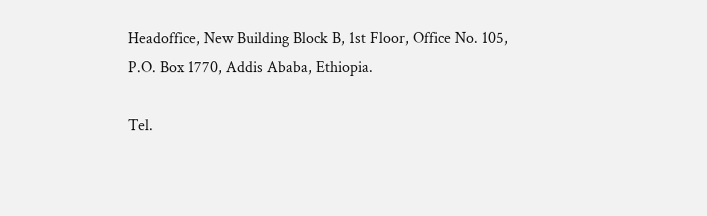Headoffice, New Building Block B, 1st Floor, Office No. 105, P.O. Box 1770, Addis Ababa, Ethiopia.

Tel.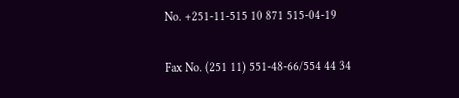No. +251-11-515 10 871 515-04-19

Fax No. (251 11) 551-48-66/554 44 34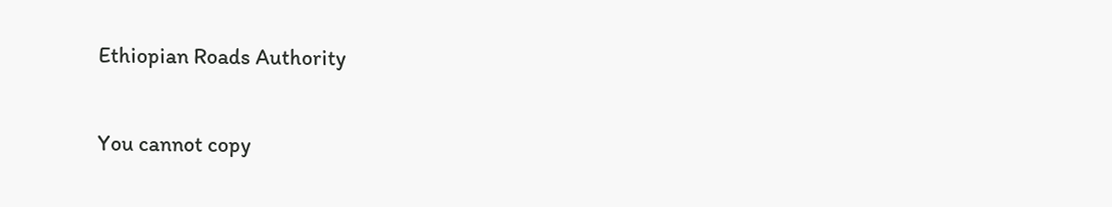Ethiopian Roads Authority

You cannot copy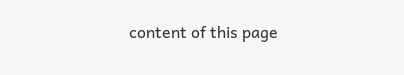content of this page